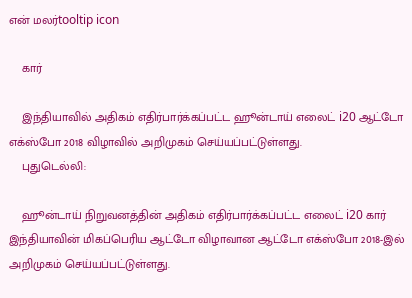என் மலர்tooltip icon

    கார்

    இந்தியாவில் அதிகம் எதிர்பார்க்கப்பட்ட ஹூன்டாய் எலைட் i20 ஆட்டோ எக்ஸ்போ 2018 விழாவில் அறிமுகம் செய்யப்பட்டுள்ளது.
    புதுடெல்லி:

    ஹூன்டாய் நிறுவனத்தின் அதிகம் எதிர்பார்க்கப்பட்ட எலைட் i20 கார் இந்தியாவின் மிகப்பெரிய ஆட்டோ விழாவான ஆட்டோ எக்ஸ்போ 2018-இல் அறிமுகம் செய்யப்பட்டுள்ளது.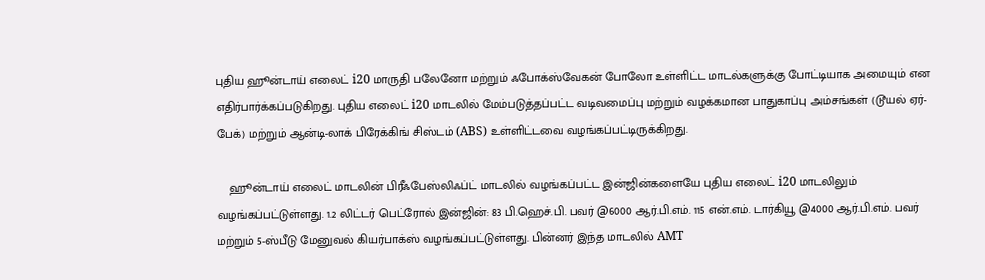புதிய ஹூன்டாய் எலைட் i20 மாருதி பலேனோ மற்றும் ஃபோக்ஸ்வேகன் போலோ உள்ளிட்ட மாடல்களுக்கு போட்டியாக அமையும் என எதிர்பார்க்கப்படுகிறது. புதிய எலைட் i20 மாடலில் மேம்படுத்தப்பட்ட வடிவமைப்பு மற்றும் வழக்கமான பாதுகாப்பு அம்சங்கள் (டூயல் ஏர்-பேக்) மற்றும் ஆன்டி-லாக் பிரேக்கிங் சிஸ்டம் (ABS) உள்ளிட்டவை வழங்கப்பட்டிருக்கிறது.

    ஹூன்டாய் எலைட் மாடலின் பிரீஃபேஸ்லிஃப்ட் மாடலில் வழங்கப்பட்ட இன்ஜின்களையே புதிய எலைட் i20 மாடலிலும் வழங்கப்பட்டுள்ளது. 1.2 லிட்டர் பெட்ரோல் இன்ஜின்: 83 பி.ஹெச்.பி. பவர் @6000 ஆர்.பி.எம். 115 என்.எம். டார்கியூ @4000 ஆர்.பி.எம். பவர் மற்றும் 5-ஸ்பீடு மேனுவல் கியர்பாக்ஸ் வழங்கப்பட்டுள்ளது. பின்னர் இந்த மாடலில் AMT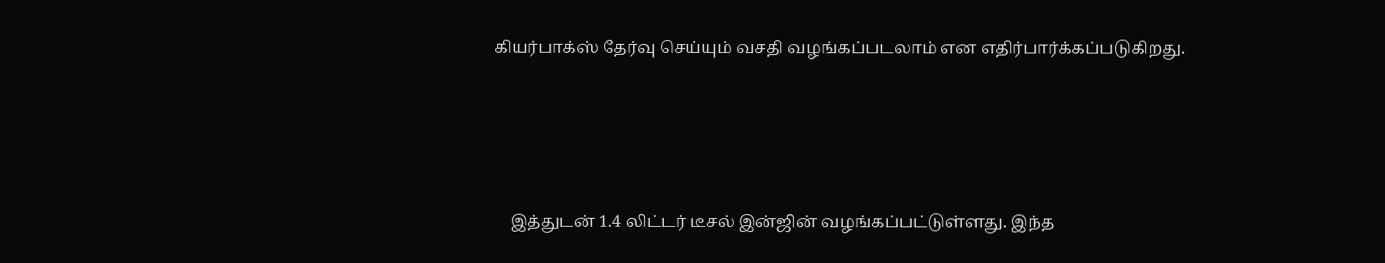கியர்பாக்ஸ் தேர்வு செய்யும் வசதி வழங்கப்படலாம் என எதிர்பார்க்கப்படுகிறது.




    இத்துடன் 1.4 லிட்டர் டீசல் இன்ஜின் வழங்கப்பட்டுள்ளது. இந்த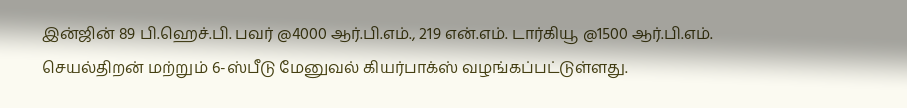இன்ஜின் 89 பி.ஹெச்.பி. பவர் @4000 ஆர்.பி.எம்., 219 என்.எம். டார்கியூ @1500 ஆர்.பி.எம். செயல்திறன் மற்றும் 6-ஸ்பீடு மேனுவல் கியர்பாக்ஸ் வழங்கப்பட்டுள்ளது.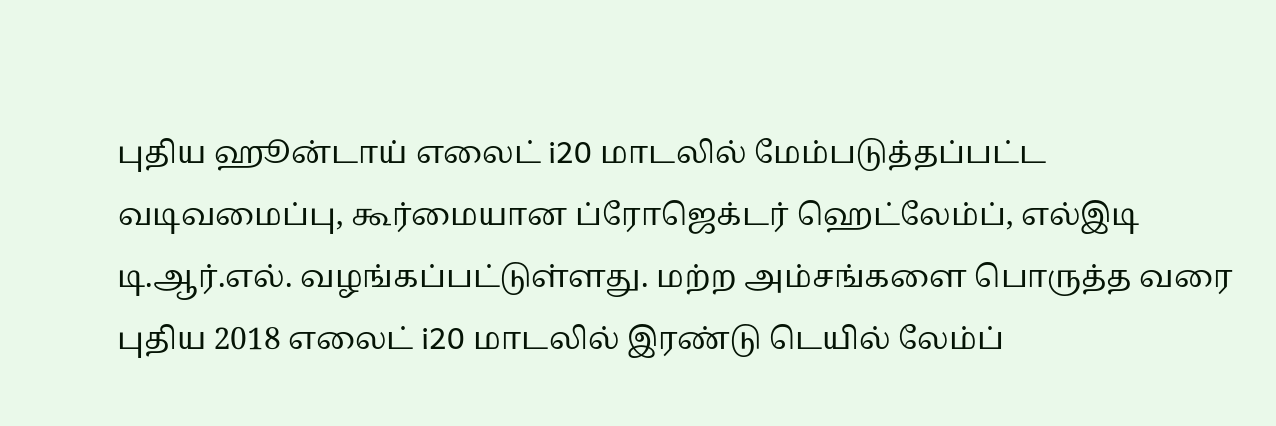புதிய ஹூன்டாய் எலைட் i20 மாடலில் மேம்படுத்தப்பட்ட வடிவமைப்பு, கூர்மையான ப்ரோஜெக்டர் ஹெட்லேம்ப், எல்இடி டி.ஆர்.எல். வழங்கப்பட்டுள்ளது. மற்ற அம்சங்களை பொருத்த வரை புதிய 2018 எலைட் i20 மாடலில் இரண்டு டெயில் லேம்ப்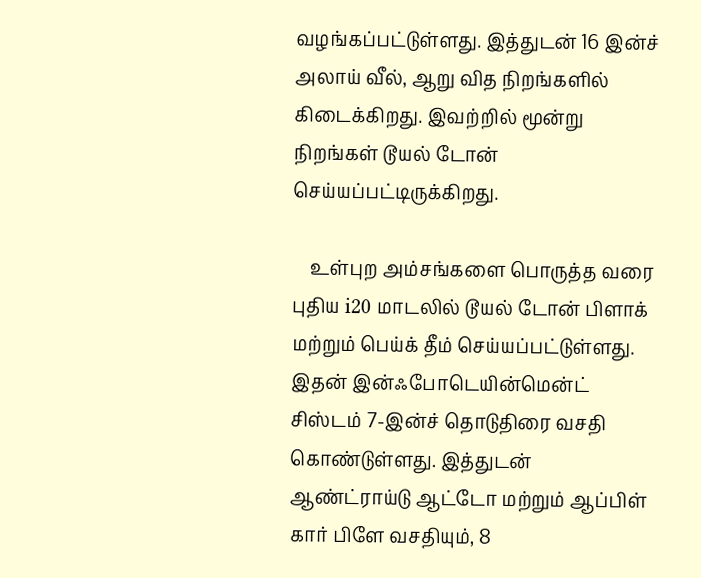வழங்கப்பட்டுள்ளது. இத்துடன் 16 இன்ச் அலாய் வீல், ஆறு வித நிறங்களில் கிடைக்கிறது. இவற்றில் மூன்று நிறங்கள் டூயல் டோன் செய்யப்பட்டிருக்கிறது.

    உள்புற அம்சங்களை பொருத்த வரை புதிய i20 மாடலில் டூயல் டோன் பிளாக் மற்றும் பெய்க் தீம் செய்யப்பட்டுள்ளது. இதன் இன்ஃபோடெயின்மென்ட் சிஸ்டம் 7-இன்ச் தொடுதிரை வசதி கொண்டுள்ளது. இத்துடன் ஆண்ட்ராய்டு ஆட்டோ மற்றும் ஆப்பிள் கார் பிளே வசதியும், 8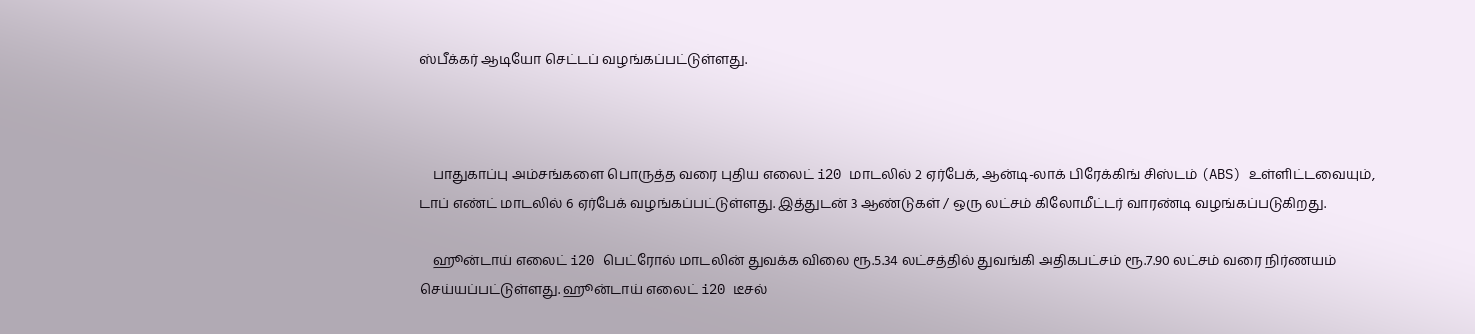ஸ்பீக்கர் ஆடியோ செட்டப் வழங்கப்பட்டுள்ளது.



    பாதுகாப்பு அம்சங்களை பொருத்த வரை புதிய எலைட் i20 மாடலில் 2 ஏர்பேக், ஆன்டி-லாக் பிரேக்கிங் சிஸ்டம் (ABS) உள்ளிட்டவையும், டாப் எண்ட் மாடலில் 6 ஏர்பேக் வழங்கப்பட்டுள்ளது. இத்துடன் 3 ஆண்டுகள் / ஒரு லட்சம் கிலோமீட்டர் வாரண்டி வழங்கப்படுகிறது.

    ஹூன்டாய் எலைட் i20 பெட்ரோல் மாடலின் துவக்க விலை ரூ.5.34 லட்சத்தில் துவங்கி அதிகபட்சம் ரூ.7.90 லட்சம் வரை நிர்ணயம் செய்யப்பட்டுள்ளது. ஹூன்டாய் எலைட் i20 டீசல்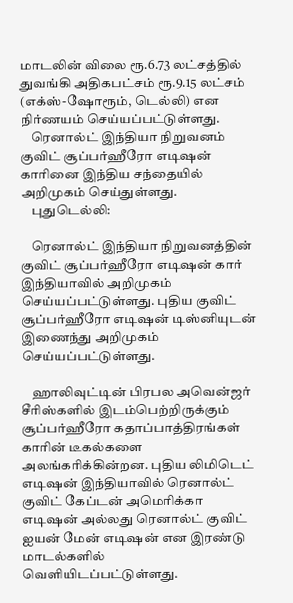மாடலின் விலை ரூ.6.73 லட்சத்தில் துவங்கி அதிகபட்சம் ரூ.9.15 லட்சம் (எக்ஸ்-ஷோரூம், டெல்லி) என நிர்ணயம் செய்யப்பட்டுள்ளது.
    ரெனால்ட் இந்தியா நிறுவனம் குவிட் சூப்பர்ஹீரோ எடிஷன் காரினை இந்திய சந்தையில் அறிமுகம் செய்துள்ளது.
    புதுடெல்லி:

    ரெனால்ட் இந்தியா நிறுவனத்தின் குவிட் சூப்பர்ஹீரோ எடிஷன் கார் இந்தியாவில் அறிமுகம் செய்யப்பட்டுள்ளது. புதிய குவிட் சூப்பர்ஹீரோ எடிஷன் டிஸ்னியுடன் இணைந்து அறிமுகம் செய்யப்பட்டுள்ளது.

    ஹாலிவுட்டின் பிரபல அவென்ஜர் சீரிஸ்களில் இடம்பெற்றிருக்கும் சூப்பர்ஹீரோ கதாப்பாத்திரங்கள் காரின் டீகல்களை அலங்கரிக்கின்றன. புதிய லிமிடெட் எடிஷன் இந்தியாவில் ரெனால்ட் குவிட் கேப்டன் அமெரிக்கா எடிஷன் அல்லது ரெனால்ட் குவிட் ஐயன் மேன் எடிஷன் என இரண்டு மாடல்களில் வெளியிடப்பட்டுள்ளது.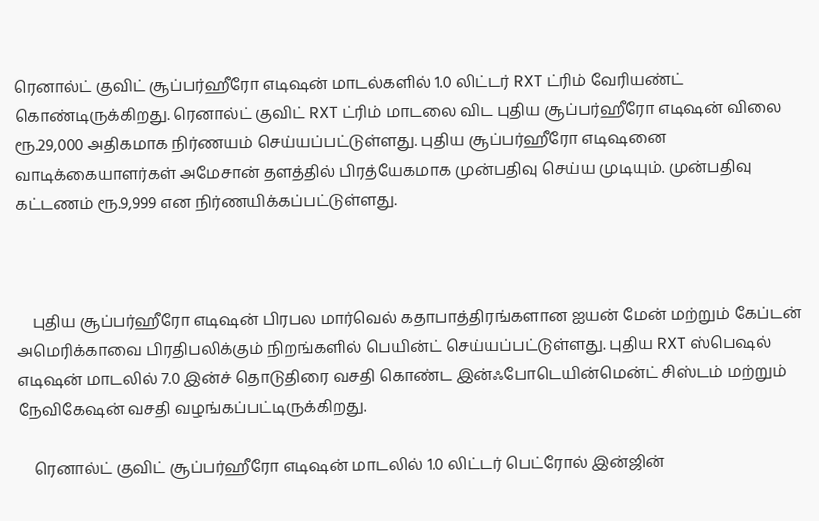ரெனால்ட் குவிட் சூப்பர்ஹீரோ எடிஷன் மாடல்களில் 1.0 லிட்டர் RXT ட்ரிம் வேரியண்ட் கொண்டிருக்கிறது. ரெனால்ட் குவிட் RXT ட்ரிம் மாடலை விட புதிய சூப்பர்ஹீரோ எடிஷன் விலை ரூ.29,000 அதிகமாக நிர்ணயம் செய்யப்பட்டுள்ளது. புதிய சூப்பர்ஹீரோ எடிஷனை வாடிக்கையாளர்கள் அமேசான் தளத்தில் பிரத்யேகமாக முன்பதிவு செய்ய முடியும். முன்பதிவு கட்டணம் ரூ.9,999 என நிர்ணயிக்கப்பட்டுள்ளது.



    புதிய சூப்பர்ஹீரோ எடிஷன் பிரபல மார்வெல் கதாபாத்திரங்களான ஐயன் மேன் மற்றும் கேப்டன் அமெரிக்காவை பிரதிபலிக்கும் நிறங்களில் பெயின்ட் செய்யப்பட்டுள்ளது. புதிய RXT ஸ்பெஷல் எடிஷன் மாடலில் 7.0 இன்ச் தொடுதிரை வசதி கொண்ட இன்ஃபோடெயின்மென்ட் சிஸ்டம் மற்றும் நேவிகேஷன் வசதி வழங்கப்பட்டிருக்கிறது.

    ரெனால்ட் குவிட் சூப்பர்ஹீரோ எடிஷன் மாடலில் 1.0 லிட்டர் பெட்ரோல் இன்ஜின்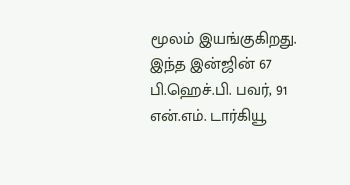மூலம் இயங்குகிறது. இந்த இன்ஜின் 67 பி.ஹெச்.பி. பவர், 91 என்.எம். டார்கியூ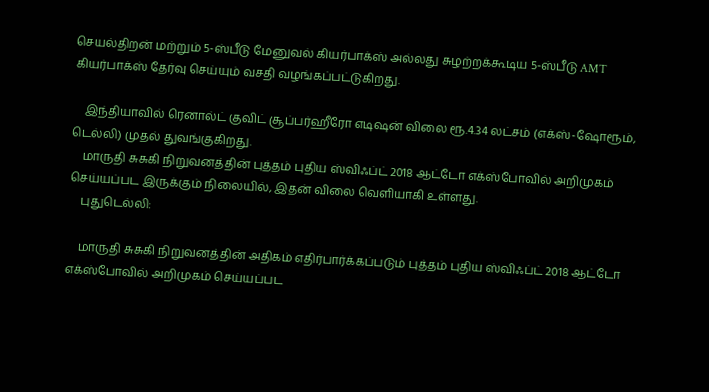செயல்திறன் மற்றும் 5-ஸ்பீடு மேனுவல் கியர்பாக்ஸ் அல்லது சுழற்றக்கூடிய 5-ஸ்பீடு AMT கியர்பாக்ஸ் தேர்வு செய்யும் வசதி வழங்கப்பட்டுகிறது.

    இந்தியாவில் ரெனால்ட் குவிட் சூப்பர்ஹீரோ எடிஷன் விலை ரூ.4.34 லட்சம் (எக்ஸ்-ஷோரூம், டெல்லி) முதல் துவங்குகிறது.
    மாருதி சுசுகி நிறுவனத்தின் புத்தம் புதிய ஸ்விஃப்ட் 2018 ஆட்டோ எக்ஸ்போவில் அறிமுகம் செய்யப்பட இருக்கும் நிலையில், இதன் விலை வெளியாகி உள்ளது.
    புதுடெல்லி:

    மாருதி சுசுகி நிறுவனத்தின் அதிகம் எதிர்பார்க்கப்படும் புத்தம் புதிய ஸ்விஃப்ட் 2018 ஆட்டோ எக்ஸ்போவில் அறிமுகம் செய்யப்பட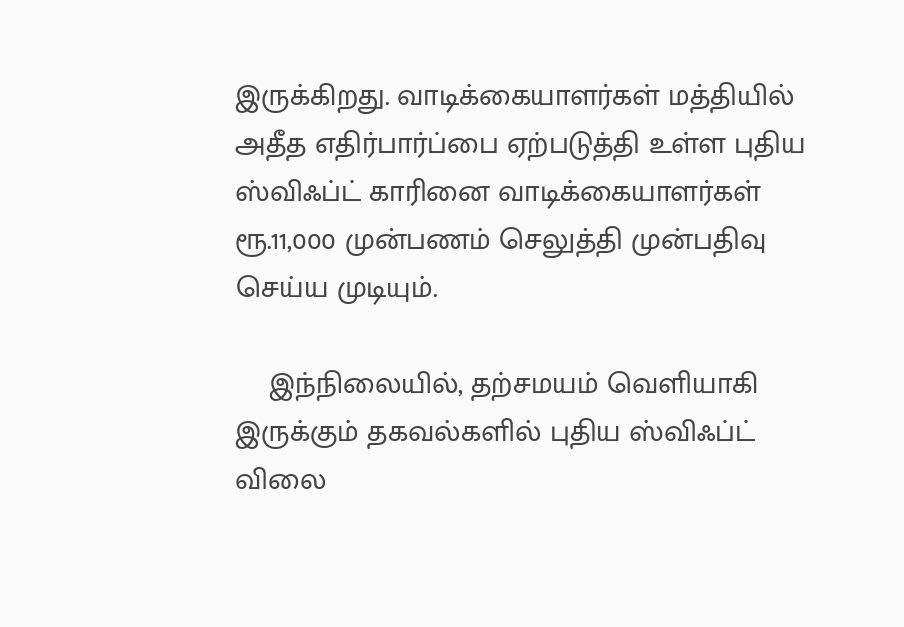இருக்கிறது. வாடிக்கையாளர்கள் மத்தியில் அதீத எதிர்பார்ப்பை ஏற்படுத்தி உள்ள புதிய ஸ்விஃப்ட் காரினை வாடிக்கையாளர்கள் ரூ.11,000 முன்பணம் செலுத்தி முன்பதிவு செய்ய முடியும்.

    இந்நிலையில், தற்சமயம் வெளியாகி இருக்கும் தகவல்களில் புதிய ஸ்விஃப்ட் விலை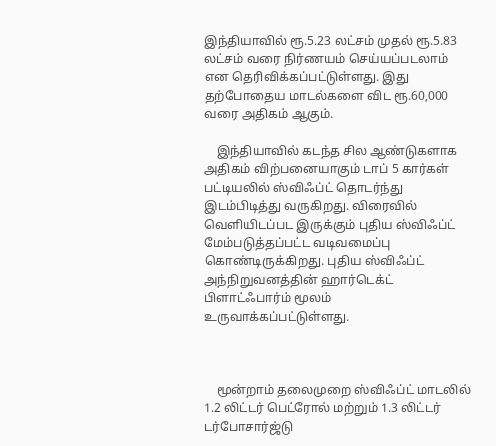இந்தியாவில் ரூ.5.23 லட்சம் முதல் ரூ.5.83 லட்சம் வரை நிர்ணயம் செய்யப்படலாம் என தெரிவிக்கப்பட்டுள்ளது. இது தற்போதைய மாடல்களை விட ரூ.60,000 வரை அதிகம் ஆகும்.

    இந்தியாவில் கடந்த சில ஆண்டுகளாக அதிகம் விற்பனையாகும் டாப் 5 கார்கள் பட்டியலில் ஸ்விஃப்ட் தொடர்ந்து இடம்பிடித்து வருகிறது. விரைவில் வெளியிடப்பட இருக்கும் புதிய ஸ்விஃப்ட் மேம்படுத்தப்பட்ட வடிவமைப்பு கொண்டிருக்கிறது. புதிய ஸ்விஃப்ட் அந்நிறுவனத்தின் ஹார்டெக்ட் பிளாட்ஃபார்ம் மூலம் உருவாக்கப்பட்டுள்ளது.



    மூன்றாம் தலைமுறை ஸ்விஃப்ட் மாடலில் 1.2 லிட்டர் பெட்ரோல் மற்றும் 1.3 லிட்டர் டர்போசார்ஜ்டு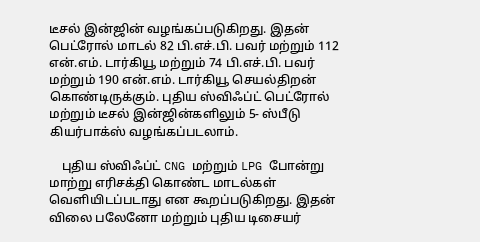டீசல் இன்ஜின் வழங்கப்படுகிறது. இதன் பெட்ரோல் மாடல் 82 பி.எச்.பி. பவர் மற்றும் 112 என்.எம். டார்கியூ மற்றும் 74 பி.எச்.பி. பவர் மற்றும் 190 என்.எம். டார்கியூ செயல்திறன் கொண்டிருக்கும். புதிய ஸ்விஃப்ட் பெட்ரோல் மற்றும் டீசல் இன்ஜின்களிலும் 5- ஸ்பீடு கியர்பாக்ஸ் வழங்கப்படலாம்.

    புதிய ஸ்விஃப்ட் CNG மற்றும் LPG போன்று மாற்று எரிசக்தி கொண்ட மாடல்கள் வெளியிடப்படாது என கூறப்படுகிறது. இதன் விலை பலேனோ மற்றும் புதிய டிசையர்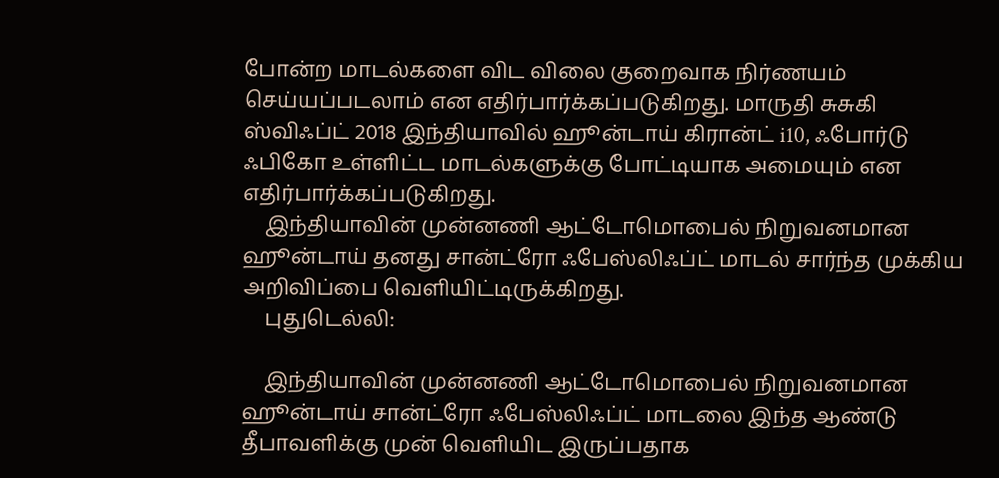போன்ற மாடல்களை விட விலை குறைவாக நிர்ணயம் செய்யப்படலாம் என எதிர்பார்க்கப்படுகிறது. மாருதி சுசுகி ஸ்விஃப்ட் 2018 இந்தியாவில் ஹூன்டாய் கிரான்ட் i10, ஃபோர்டு ஃபிகோ உள்ளிட்ட மாடல்களுக்கு போட்டியாக அமையும் என எதிர்பார்க்கப்படுகிறது.
    இந்தியாவின் முன்னணி ஆட்டோமொபைல் நிறுவனமான ஹூன்டாய் தனது சான்ட்ரோ ஃபேஸ்லிஃப்ட் மாடல் சார்ந்த முக்கிய அறிவிப்பை வெளியிட்டிருக்கிறது.
    புதுடெல்லி:

    இந்தியாவின் முன்னணி ஆட்டோமொபைல் நிறுவனமான ஹூன்டாய் சான்ட்ரோ ஃபேஸ்லிஃப்ட் மாடலை இந்த ஆண்டு தீபாவளிக்கு முன் வெளியிட இருப்பதாக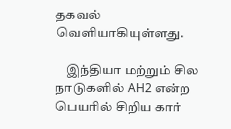தகவல் வெளியாகியுள்ளது.

    இந்தியா மற்றும் சில நாடுகளில் AH2 என்ற பெயரில் சிறிய கார்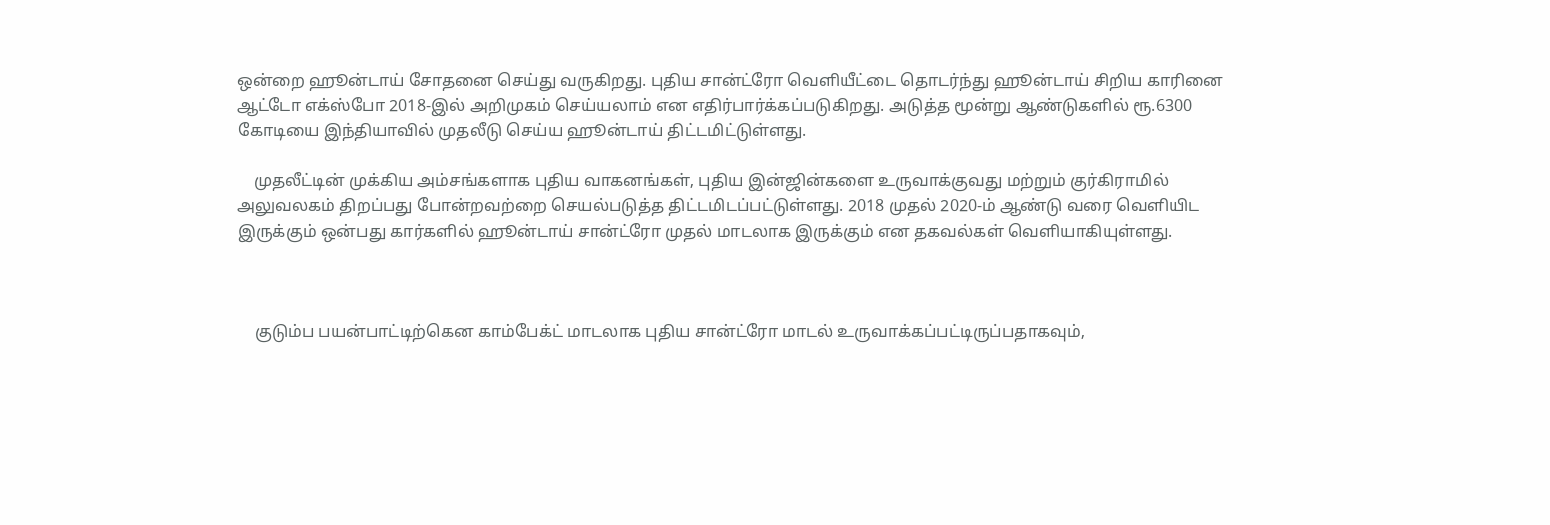ஒன்றை ஹூன்டாய் சோதனை செய்து வருகிறது. புதிய சான்ட்ரோ வெளியீட்டை தொடர்ந்து ஹூன்டாய் சிறிய காரினை ஆட்டோ எக்ஸ்போ 2018-இல் அறிமுகம் செய்யலாம் என எதிர்பார்க்கப்படுகிறது. அடுத்த மூன்று ஆண்டுகளில் ரூ.6300 கோடியை இந்தியாவில் முதலீடு செய்ய ஹூன்டாய் திட்டமிட்டுள்ளது.

    முதலீட்டின் முக்கிய அம்சங்களாக புதிய வாகனங்கள், புதிய இன்ஜின்களை உருவாக்குவது மற்றும் குர்கிராமில் அலுவலகம் திறப்பது போன்றவற்றை செயல்படுத்த திட்டமிடப்பட்டுள்ளது. 2018 முதல் 2020-ம் ஆண்டு வரை வெளியிட இருக்கும் ஒன்பது கார்களில் ஹூன்டாய் சான்ட்ரோ முதல் மாடலாக இருக்கும் என தகவல்கள் வெளியாகியுள்ளது.



    குடும்ப பயன்பாட்டிற்கென காம்பேக்ட் மாடலாக புதிய சான்ட்ரோ மாடல் உருவாக்கப்பட்டிருப்பதாகவும்,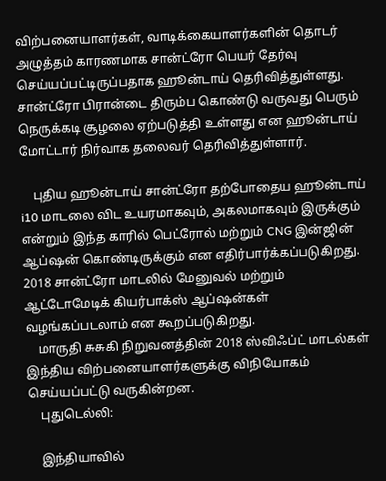விற்பனையாளர்கள், வாடிக்கையாளர்களின் தொடர் அழுத்தம் காரணமாக சான்ட்ரோ பெயர் தேர்வு செய்யப்பட்டிருப்பதாக ஹூன்டாய் தெரிவித்துள்ளது. சான்ட்ரோ பிரான்டை திரும்ப கொண்டு வருவது பெரும் நெருக்கடி சூழலை ஏற்படுத்தி உள்ளது என ஹூன்டாய் மோட்டார் நிர்வாக தலைவர் தெரிவித்துள்ளார்.

    புதிய ஹூன்டாய் சான்ட்ரோ தற்போதைய ஹூன்டாய் i10 மாடலை விட உயரமாகவும், அகலமாகவும் இருக்கும் என்றும் இந்த காரில் பெட்ரோல் மற்றும் CNG இன்ஜின் ஆப்ஷன் கொண்டிருக்கும் என எதிர்பார்க்கப்படுகிறது. 2018 சான்ட்ரோ மாடலில் மேனுவல் மற்றும் ஆட்டோமேடிக் கியர்பாக்ஸ் ஆப்ஷன்கள் வழங்கப்படலாம் என கூறப்படுகிறது.
    மாருதி சுசுகி நிறுவனத்தின் 2018 ஸ்விஃப்ட் மாடல்கள் இந்திய விற்பனையாளர்களுக்கு விநியோகம் செய்யப்பட்டு வருகின்றன.
    புதுடெல்லி:

    இந்தியாவில்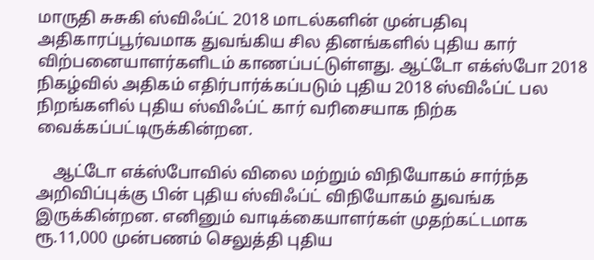மாருதி சுசுகி ஸ்விஃப்ட் 2018 மாடல்களின் முன்பதிவு அதிகாரப்பூர்வமாக துவங்கிய சில தினங்களில் புதிய கார் விற்பனையாளர்களிடம் காணப்பட்டுள்ளது. ஆட்டோ எக்ஸ்போ 2018 நிகழ்வில் அதிகம் எதிர்பார்க்கப்படும் புதிய 2018 ஸ்விஃப்ட் பல நிறங்களில் புதிய ஸ்விஃப்ட் கார் வரிசையாக நிற்க வைக்கப்பட்டிருக்கின்றன.

    ஆட்டோ எக்ஸ்போவில் விலை மற்றும் விநியோகம் சார்ந்த அறிவிப்புக்கு பின் புதிய ஸ்விஃப்ட் விநியோகம் துவங்க இருக்கின்றன. எனினும் வாடிக்கையாளர்கள் முதற்கட்டமாக ரூ.11,000 முன்பணம் செலுத்தி புதிய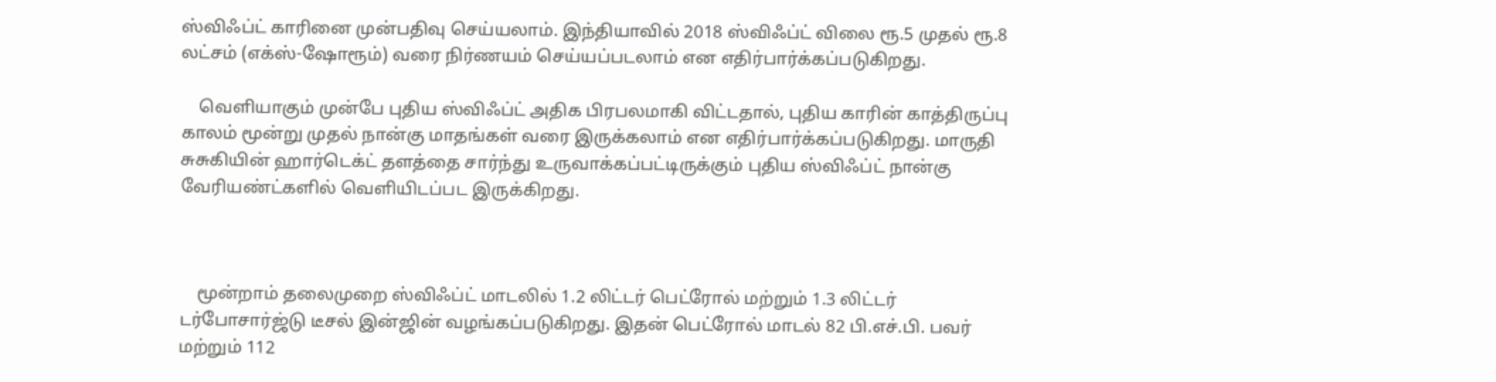ஸ்விஃப்ட் காரினை முன்பதிவு செய்யலாம். இந்தியாவில் 2018 ஸ்விஃப்ட் விலை ரூ.5 முதல் ரூ.8 லட்சம் (எக்ஸ்-ஷோரூம்) வரை நிர்ணயம் செய்யப்படலாம் என எதிர்பார்க்கப்படுகிறது.

    வெளியாகும் முன்பே புதிய ஸ்விஃப்ட் அதிக பிரபலமாகி விட்டதால், புதிய காரின் காத்திருப்பு காலம் மூன்று முதல் நான்கு மாதங்கள் வரை இருக்கலாம் என எதிர்பார்க்கப்படுகிறது. மாருதி சுசுகியின் ஹார்டெக்ட் தளத்தை சார்ந்து உருவாக்கப்பட்டிருக்கும் புதிய ஸ்விஃப்ட் நான்கு வேரியண்ட்களில் வெளியிடப்பட இருக்கிறது.



    மூன்றாம் தலைமுறை ஸ்விஃப்ட் மாடலில் 1.2 லிட்டர் பெட்ரோல் மற்றும் 1.3 லிட்டர் டர்போசார்ஜ்டு டீசல் இன்ஜின் வழங்கப்படுகிறது. இதன் பெட்ரோல் மாடல் 82 பி.எச்.பி. பவர் மற்றும் 112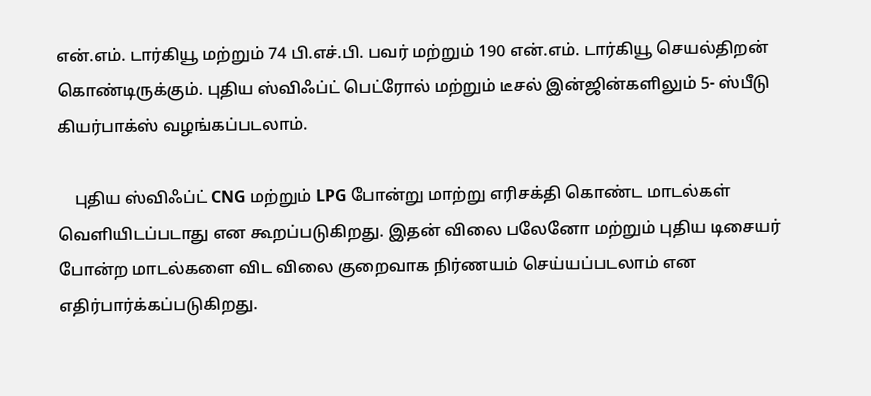என்.எம். டார்கியூ மற்றும் 74 பி.எச்.பி. பவர் மற்றும் 190 என்.எம். டார்கியூ செயல்திறன் கொண்டிருக்கும். புதிய ஸ்விஃப்ட் பெட்ரோல் மற்றும் டீசல் இன்ஜின்களிலும் 5- ஸ்பீடு கியர்பாக்ஸ் வழங்கப்படலாம்.

    புதிய ஸ்விஃப்ட் CNG மற்றும் LPG போன்று மாற்று எரிசக்தி கொண்ட மாடல்கள் வெளியிடப்படாது என கூறப்படுகிறது. இதன் விலை பலேனோ மற்றும் புதிய டிசையர் போன்ற மாடல்களை விட விலை குறைவாக நிர்ணயம் செய்யப்படலாம் என எதிர்பார்க்கப்படுகிறது.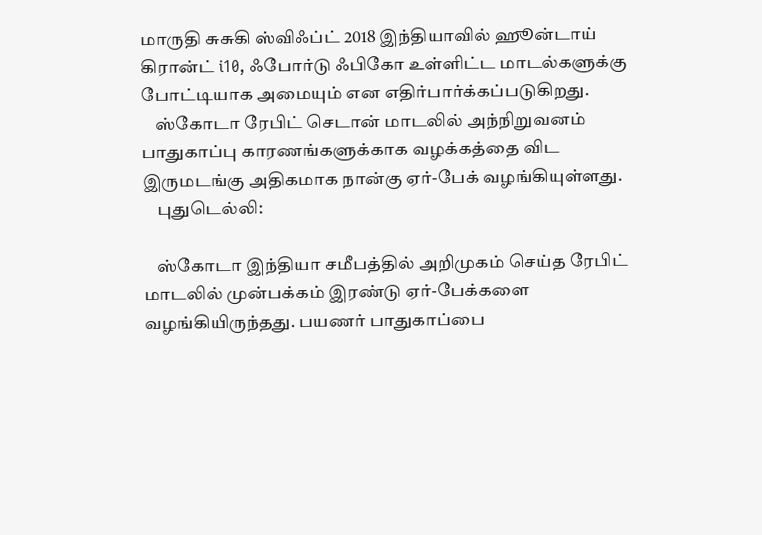மாருதி சுசுகி ஸ்விஃப்ட் 2018 இந்தியாவில் ஹூன்டாய் கிரான்ட் i10, ஃபோர்டு ஃபிகோ உள்ளிட்ட மாடல்களுக்கு போட்டியாக அமையும் என எதிர்பார்க்கப்படுகிறது.
    ஸ்கோடா ரேபிட் செடான் மாடலில் அந்நிறுவனம் பாதுகாப்பு காரணங்களுக்காக வழக்கத்தை விட இருமடங்கு அதிகமாக நான்கு ஏர்-பேக் வழங்கியுள்ளது.
    புதுடெல்லி:

    ஸ்கோடா இந்தியா சமீபத்தில் அறிமுகம் செய்த ரேபிட் மாடலில் முன்பக்கம் இரண்டு ஏர்-பேக்களை வழங்கியிருந்தது. பயணர் பாதுகாப்பை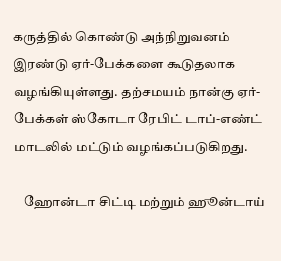கருத்தில் கொண்டு அந்நிறுவனம் இரண்டு ஏர்-பேக்களை கூடுதலாக வழங்கியுள்ளது. தற்சமயம் நான்கு ஏர்-பேக்கள் ஸ்கோடா ரேபிட் டாப்-எண்ட் மாடலில் மட்டும் வழங்கப்படுகிறது.

    ஹோன்டா சிட்டி மற்றும் ஹூன்டாய்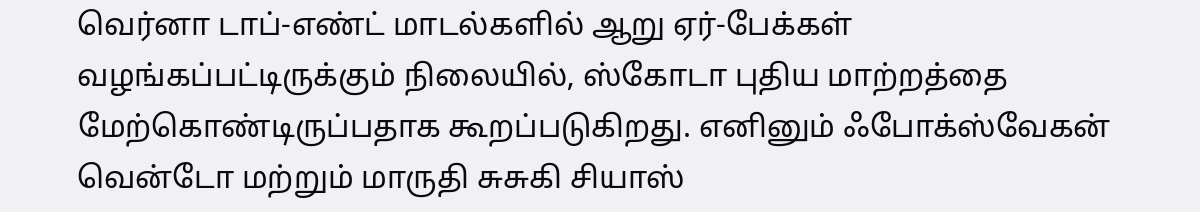வெர்னா டாப்-எண்ட் மாடல்களில் ஆறு ஏர்-பேக்கள் வழங்கப்பட்டிருக்கும் நிலையில், ஸ்கோடா புதிய மாற்றத்தை மேற்கொண்டிருப்பதாக கூறப்படுகிறது. எனினும் ஃபோக்ஸ்வேகன் வென்டோ மற்றும் மாருதி சுசுகி சியாஸ்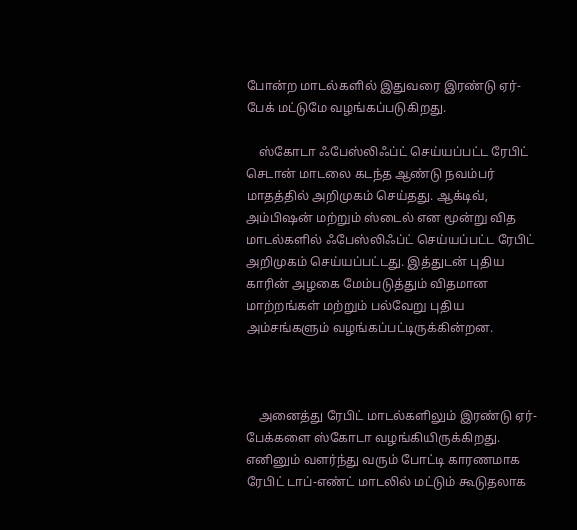போன்ற மாடல்களில் இதுவரை இரண்டு ஏர்-பேக் மட்டுமே வழங்கப்படுகிறது.

    ஸ்கோடா ஃபேஸ்லிஃப்ட் செய்யப்பட்ட ரேபிட் செடான் மாடலை கடந்த ஆண்டு நவம்பர் மாதத்தில் அறிமுகம் செய்தது. ஆக்டிவ், அம்பிஷன் மற்றும் ஸ்டைல் என மூன்று வித மாடல்களில் ஃபேஸ்லிஃப்ட் செய்யப்பட்ட ரேபிட் அறிமுகம் செய்யப்பட்டது. இத்துடன் புதிய காரின் அழகை மேம்படுத்தும் விதமான மாற்றங்கள் மற்றும் பல்வேறு புதிய அம்சங்களும் வழங்கப்பட்டிருக்கின்றன.



    அனைத்து ரேபிட் மாடல்களிலும் இரண்டு ஏர்-பேக்களை ஸ்கோடா வழங்கியிருக்கிறது. எனினும் வளர்ந்து வரும் போட்டி காரணமாக ரேபிட் டாப்-எண்ட் மாடலில் மட்டும் கூடுதலாக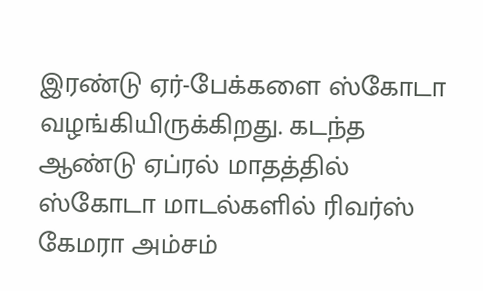இரண்டு ஏர்-பேக்களை ஸ்கோடா வழங்கியிருக்கிறது. கடந்த ஆண்டு ஏப்ரல் மாதத்தில் ஸ்கோடா மாடல்களில் ரிவர்ஸ் கேமரா அம்சம்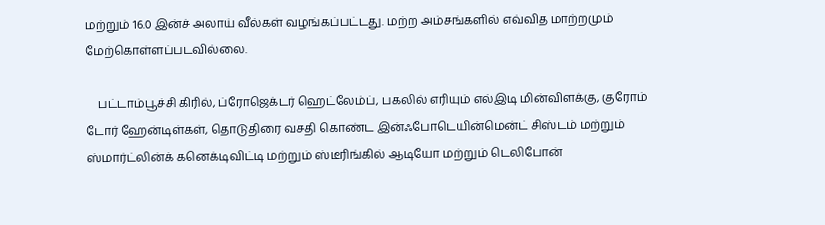மற்றும் 16.0 இன்ச் அலாய் வீல்கள் வழங்கப்பட்டது. மற்ற அம்சங்களில் எவ்வித மாற்றமும் மேற்கொள்ளப்படவில்லை.

    பட்டாம்பூச்சி கிரில், ப்ரோஜெக்டர் ஹெட்லேம்ப், பகலில் எரியும் எல்இடி மின்விளக்கு, குரோம் டோர் ஹேன்டிள்கள், தொடுதிரை வசதி கொண்ட இன்ஃபோடெயின்மென்ட் சிஸ்டம் மற்றும் ஸ்மார்ட்லின்க் கனெக்டிவிட்டி மற்றும் ஸ்டீரிங்கில் ஆடியோ மற்றும் டெலிபோன்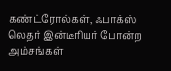கண்ட்ரோல்கள், ஃபாக்ஸ் லெதர் இன்டீரியர் போன்ற அம்சங்கள்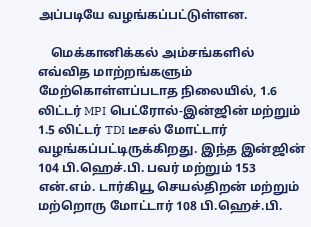அப்படியே வழங்கப்பட்டுள்ளன.

    மெக்கானிக்கல் அம்சங்களில் எவ்வித மாற்றங்களும் மேற்கொள்ளப்படாத நிலையில், 1.6 லிட்டர் MPI பெட்ரோல்-இன்ஜின் மற்றும் 1.5 லிட்டர் TDI டீசல் மோட்டார் வழங்கப்பட்டிருக்கிறது. இந்த இன்ஜின் 104 பி.ஹெச்.பி. பவர் மற்றும் 153 என்.எம். டார்கியூ செயல்திறன் மற்றும் மற்றொரு மோட்டார் 108 பி.ஹெச்.பி.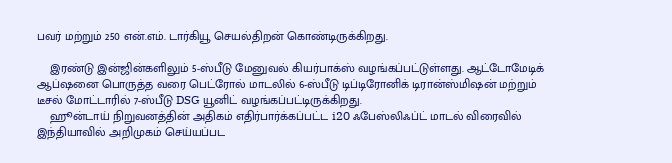பவர் மற்றும் 250 என்.எம். டார்கியூ செயல்திறன் கொண்டிருக்கிறது.

    இரண்டு இன்ஜின்களிலும் 5-ஸ்பீடு மேனுவல் கியர்பாக்ஸ் வழங்கப்பட்டுள்ளது. ஆட்டோமேடிக் ஆப்ஷனை பொருத்த வரை பெட்ரோல் மாடலில் 6-ஸ்பீடு டிப்டிரோனிக் டிரான்ஸ்மிஷன் மற்றும் டீசல் மோட்டாரில் 7-ஸ்பீடு DSG யூனிட் வழங்கப்பட்டிருக்கிறது.
    ஹூன்டாய் நிறுவனத்தின் அதிகம் எதிர்பார்க்கப்பட்ட i20 ஃபேஸ்லிஃப்ட் மாடல் விரைவில் இந்தியாவில் அறிமுகம் செய்யப்பட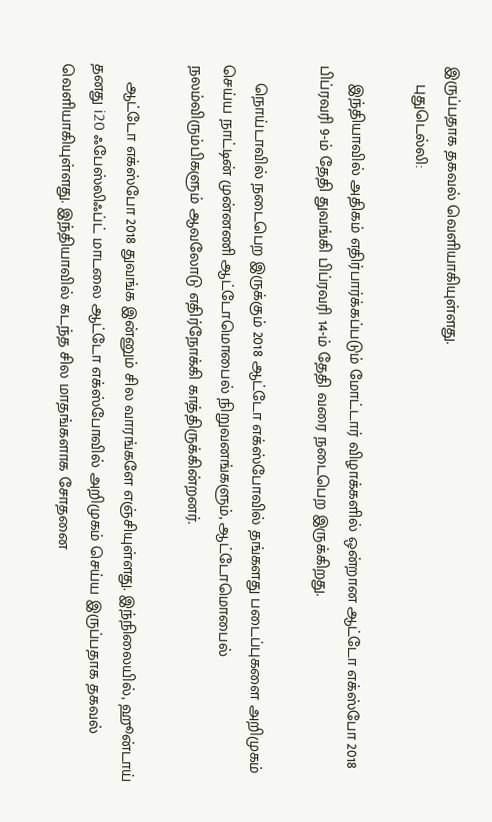இருப்பதாக தகவல் வெளியாகியுள்ளது.
    புதுடெல்லி:

    இந்தியாவில் அதிகம் எதிர்பார்க்கப்படும் மோட்டார் விழாக்களில் ஒன்றான ஆட்டோ எக்ஸ்போ 2018 பிப்ரவரி 9-ம் தேதி துவங்கி பிப்ரவரி 14-ம் தேதி வரை நடைபெற இருக்கிறது.

    நொய்டாவில் நடைபெற இருக்கும் 2018 ஆட்டோ எக்ஸ்போவில் தங்களது படைப்புகளை அறிமுகம் செய்ய நாட்டின் முன்னணி ஆட்டோமொபைல் நிறுவனங்களும், ஆட்டோமொபைல் நலம்விரும்பிகளும் ஆவலோடு எதிர்நோக்கி காத்திருக்கின்றனர்.

    ஆட்டோ எக்ஸ்போ 2018 துவங்க இன்னும் சில வாரங்களே எஞ்சியுள்ளது. இந்நிலையில், ஹூன்டாய் தனது i20 ஃபேஸ்லிஃப்ட் மாடலை ஆட்டோ எக்ஸ்போவில் அறிமுகம் செய்ய இருப்பதாக தகவல் வெளியாகியுள்ளது. இந்தியாவில் கடந்த சில மாதங்களாக சோதனை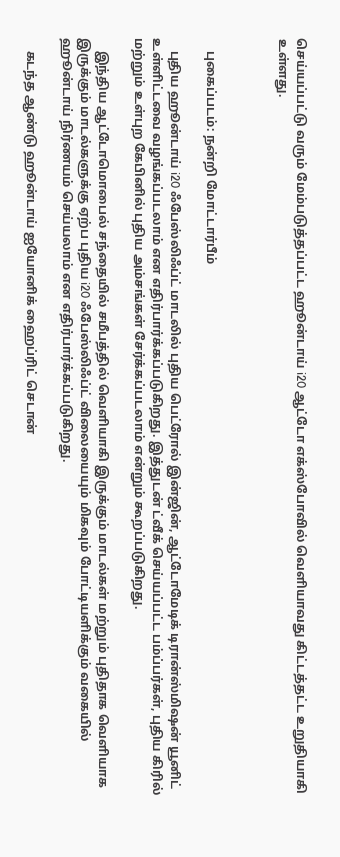செய்யப்பட்டு வரும் மேம்படுத்தப்பட்ட ஹூன்டாய் i20 ஆட்டோ எக்ஸ்போவில் வெளியாவது கிட்டத்தட்ட உறுதியாகி உள்ளது.



    புகைப்படம்: நன்றி மோட்டார்பீம்

    புதிய ஹூன்டாய் i20 ஃபேஸ்லிஃப்ட் மாடலில் புதிய பெட்ரோல் இன்ஜின், ஆட்டோமேடிக் டிரான்ஸ்மிஷன் யூனிட் உள்ளிட்டவை வழங்கப்படலாம் என எதிர்பார்க்கப்படுகிறது. இத்துடன் ட்வீக் செய்யப்பட்ட பம்ப்பர்கள், புதிய கிரில் மற்றும் உள்புற கேபினில் புதிய அம்சங்கள் சேர்க்கப்படலாம் என்றும் கூறப்படுகிறது.

    இந்திய ஆட்டோமொபைல் சந்தையில் சமீபத்தில் வெளியாகி இருக்கும் மாடல்கள் மற்றும் புதிதாக வெளியாக இருக்கும் மாடல்களுக்கு ஏற்ப புதிய i20 ஃபேஸ்லிஃப்ட் விலையையும் மிகவும் போட்டியளிக்கும் வகையில் ஹூன்டாய் நிர்ணயம் செய்யலாம் என எதிர்பார்க்கப்படுகிறது.

    கடந்த ஆண்டு ஹூன்டாய் ஐயோனிக் ஹைப்ரிட் செடான்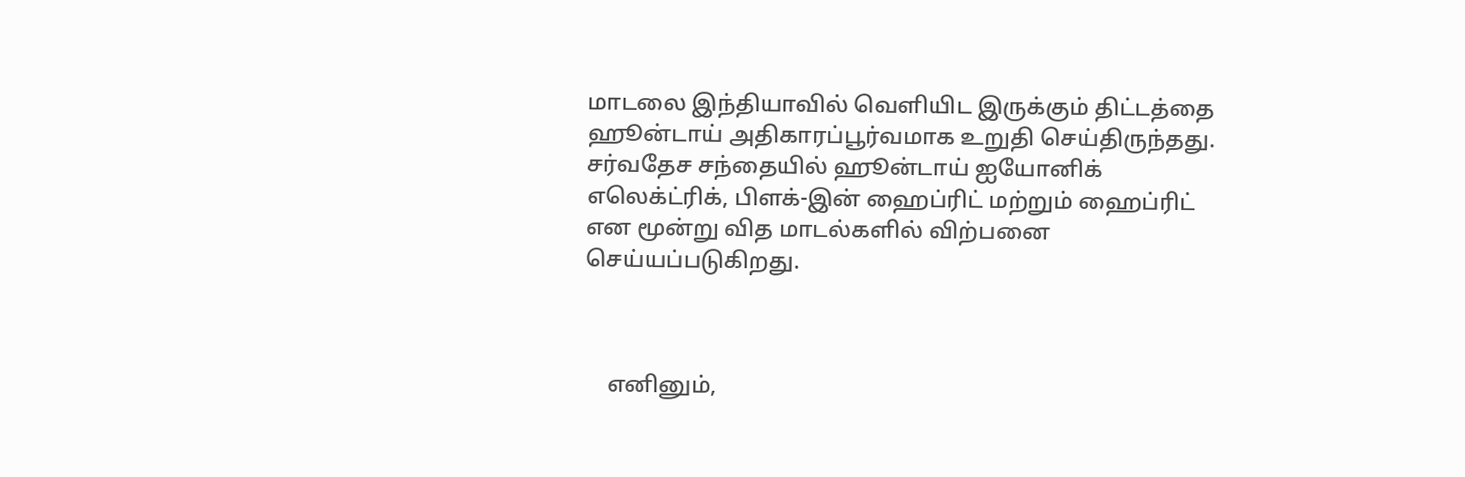மாடலை இந்தியாவில் வெளியிட இருக்கும் திட்டத்தை ஹூன்டாய் அதிகாரப்பூர்வமாக உறுதி செய்திருந்தது. சர்வதேச சந்தையில் ஹூன்டாய் ஐயோனிக் எலெக்ட்ரிக், பிளக்-இன் ஹைப்ரிட் மற்றும் ஹைப்ரிட் என மூன்று வித மாடல்களில் விற்பனை செய்யப்படுகிறது.



    எனினும்,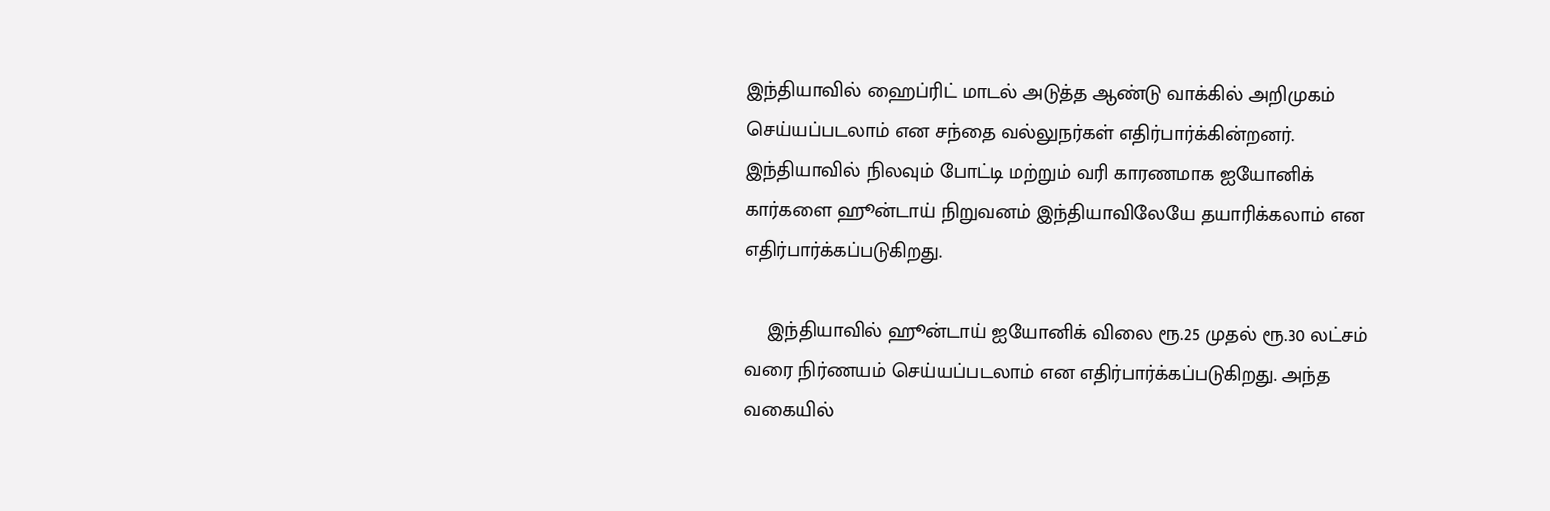இந்தியாவில் ஹைப்ரிட் மாடல் அடுத்த ஆண்டு வாக்கில் அறிமுகம் செய்யப்படலாம் என சந்தை வல்லுநர்கள் எதிர்பார்க்கின்றனர். இந்தியாவில் நிலவும் போட்டி மற்றும் வரி காரணமாக ஐயோனிக் கார்களை ஹூன்டாய் நிறுவனம் இந்தியாவிலேயே தயாரிக்கலாம் என எதிர்பார்க்கப்படுகிறது.

    இந்தியாவில் ஹூன்டாய் ஐயோனிக் விலை ரூ.25 முதல் ரூ.30 லட்சம் வரை நிர்ணயம் செய்யப்படலாம் என எதிர்பார்க்கப்படுகிறது. அந்த வகையில்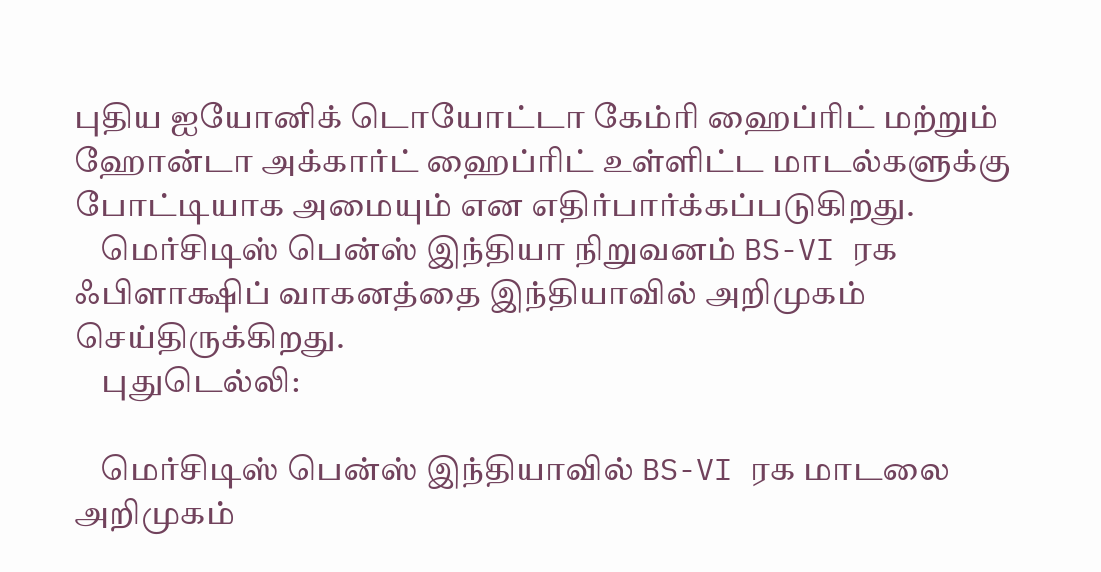புதிய ஐயோனிக் டொயோட்டா கேம்ரி ஹைப்ரிட் மற்றும் ஹோன்டா அக்கார்ட் ஹைப்ரிட் உள்ளிட்ட மாடல்களுக்கு போட்டியாக அமையும் என எதிர்பார்க்கப்படுகிறது.
    மெர்சிடிஸ் பென்ஸ் இந்தியா நிறுவனம் BS-VI ரக ஃபிளாக்ஷிப் வாகனத்தை இந்தியாவில் அறிமுகம் செய்திருக்கிறது.
    புதுடெல்லி:

    மெர்சிடிஸ் பென்ஸ் இந்தியாவில் BS-VI ரக மாடலை அறிமுகம்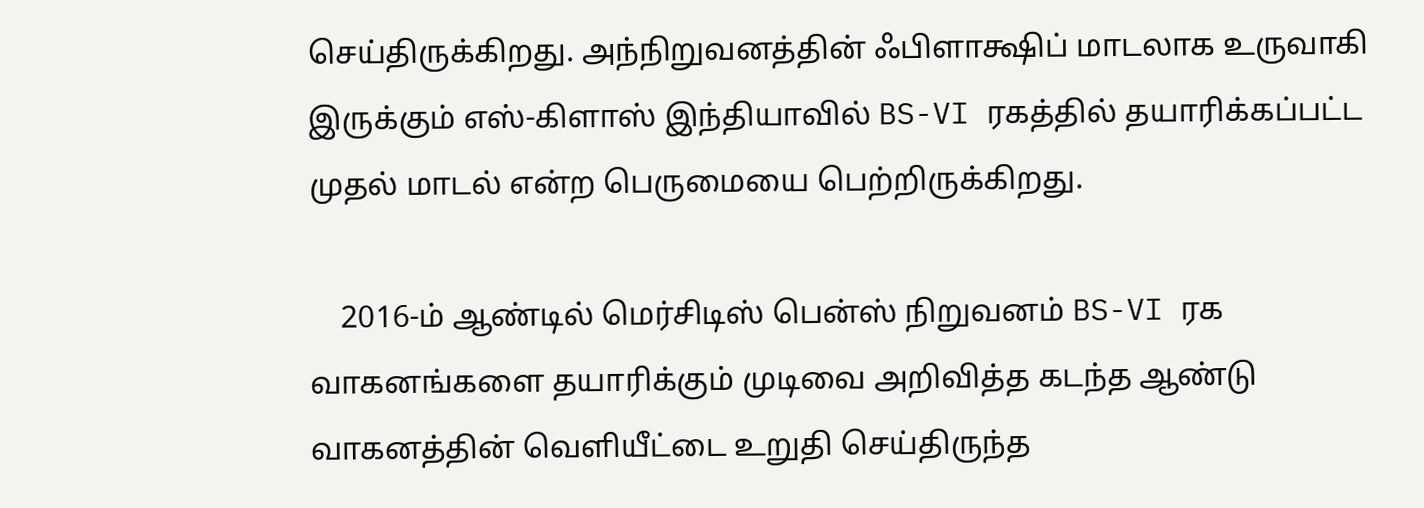செய்திருக்கிறது. அந்நிறுவனத்தின் ஃபிளாக்ஷிப் மாடலாக உருவாகி இருக்கும் எஸ்-கிளாஸ் இந்தியாவில் BS-VI ரகத்தில் தயாரிக்கப்பட்ட முதல் மாடல் என்ற பெருமையை பெற்றிருக்கிறது.

    2016-ம் ஆண்டில் மெர்சிடிஸ் பென்ஸ் நிறுவனம் BS-VI ரக வாகனங்களை தயாரிக்கும் முடிவை அறிவித்த கடந்த ஆண்டு வாகனத்தின் வெளியீட்டை உறுதி செய்திருந்த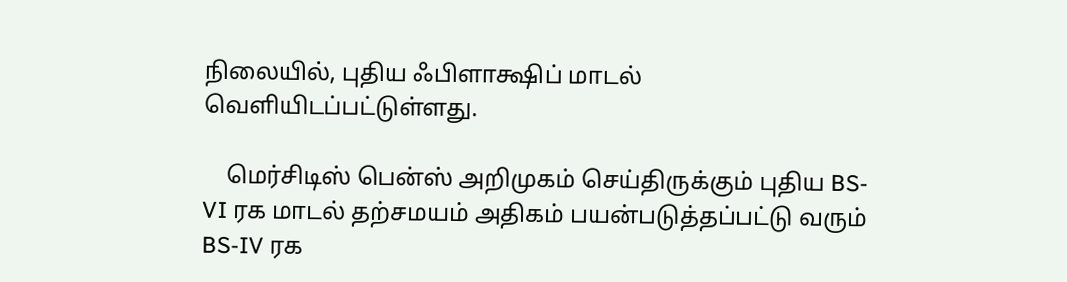நிலையில், புதிய ஃபிளாக்ஷிப் மாடல் வெளியிடப்பட்டுள்ளது.

    மெர்சிடிஸ் பென்ஸ் அறிமுகம் செய்திருக்கும் புதிய BS-VI ரக மாடல் தற்சமயம் அதிகம் பயன்படுத்தப்பட்டு வரும் BS-IV ரக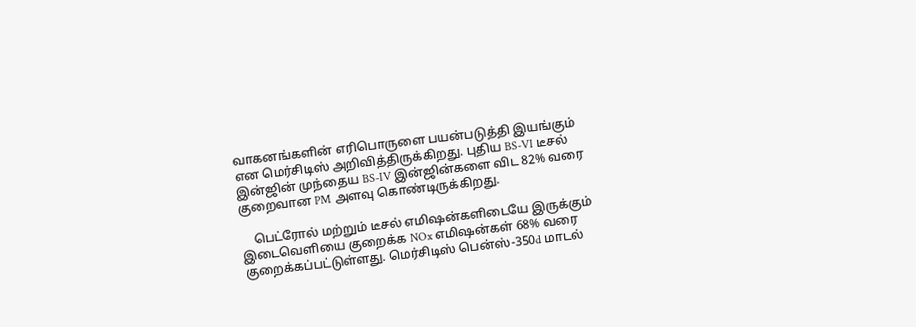வாகனங்களின் எரிபொருளை பயன்படுத்தி இயங்கும் என மெர்சிடிஸ் அறிவித்திருக்கிறது. புதிய BS-VI டீசல் இன்ஜின் முந்தைய BS-IV இன்ஜின்களை விட 82% வரை குறைவான PM அளவு கொண்டிருக்கிறது.

    பெட்ரோல் மற்றும் டீசல் எமிஷன்களிடையே இருக்கும் இடைவெளியை குறைக்க NOx எமிஷன்கள் 68% வரை குறைக்கப்பட்டுள்ளது. மெர்சிடிஸ் பென்ஸ்-350d மாடல்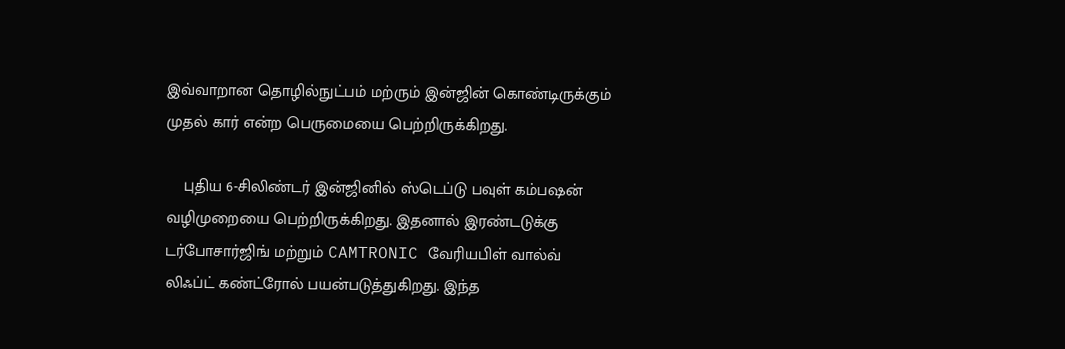இவ்வாறான தொழில்நுட்பம் மற்ரும் இன்ஜின் கொண்டிருக்கும் முதல் கார் என்ற பெருமையை பெற்றிருக்கிறது.

    புதிய 6-சிலிண்டர் இன்ஜினில் ஸ்டெப்டு பவுள் கம்பஷன் வழிமுறையை பெற்றிருக்கிறது. இதனால் இரண்டடுக்கு டர்போசார்ஜிங் மற்றும் CAMTRONIC வேரியபிள் வால்வ் லிஃப்ட் கண்ட்ரோல் பயன்படுத்துகிறது. இந்த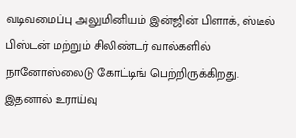வடிவமைப்பு அலுமினியம் இன்ஜின் பிளாக், ஸ்டீல் பிஸ்டன் மற்றும் சிலிண்டர் வால்களில் நானோஸ்லைடு கோட்டிங் பெற்றிருக்கிறது. இதனால் உராய்வு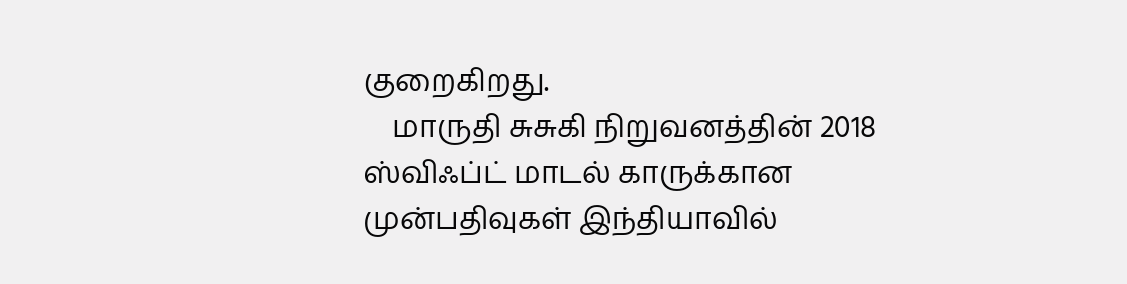குறைகிறது.
    மாருதி சுசுகி நிறுவனத்தின் 2018 ஸ்விஃப்ட் மாடல் காருக்கான முன்பதிவுகள் இந்தியாவில்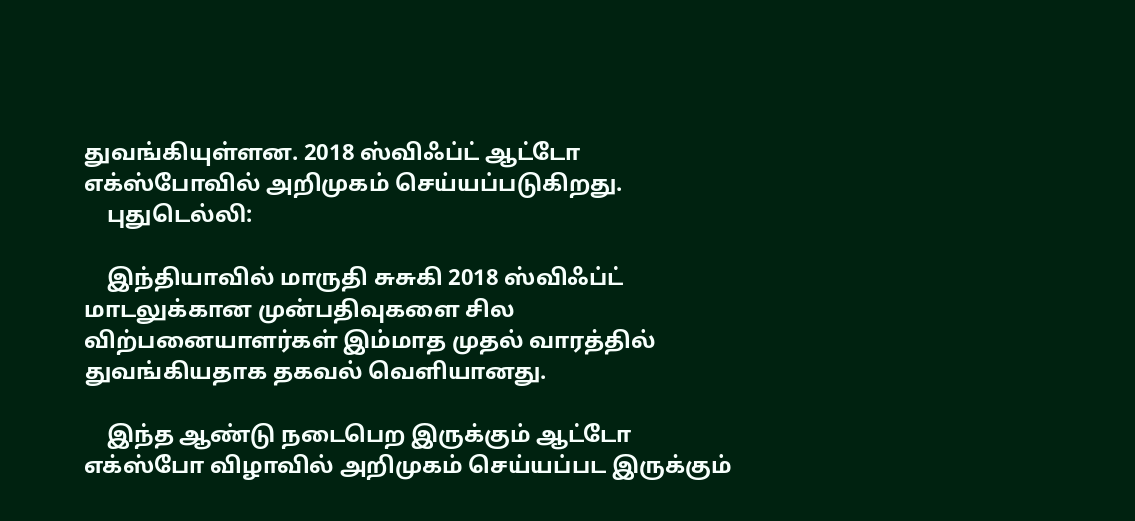துவங்கியுள்ளன. 2018 ஸ்விஃப்ட் ஆட்டோ எக்ஸ்போவில் அறிமுகம் செய்யப்படுகிறது.
    புதுடெல்லி:

    இந்தியாவில் மாருதி சுசுகி 2018 ஸ்விஃப்ட் மாடலுக்கான முன்பதிவுகளை சில விற்பனையாளர்கள் இம்மாத முதல் வாரத்தில் துவங்கியதாக தகவல் வெளியானது.

    இந்த ஆண்டு நடைபெற இருக்கும் ஆட்டோ எக்ஸ்போ விழாவில் அறிமுகம் செய்யப்பட இருக்கும்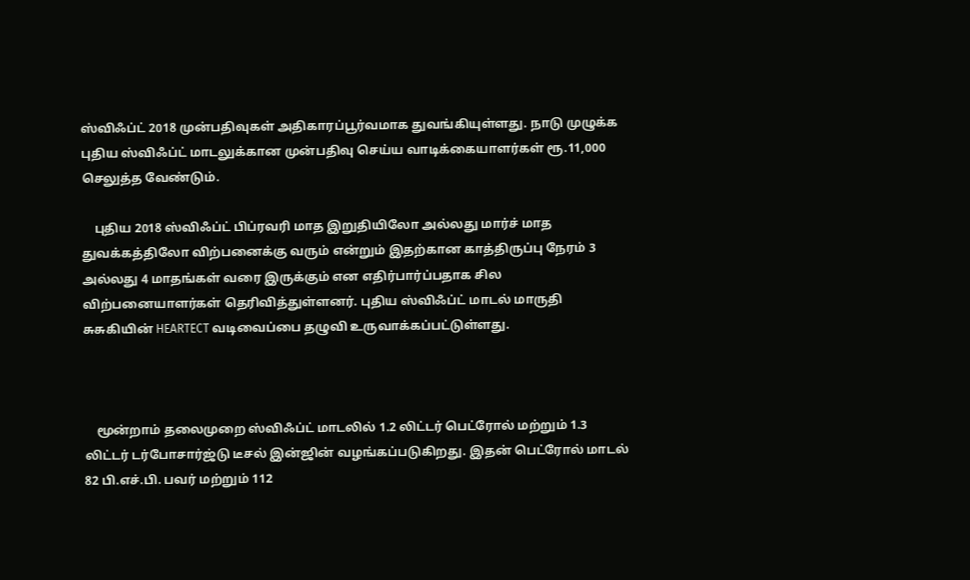ஸ்விஃப்ட் 2018 முன்பதிவுகள் அதிகாரப்பூர்வமாக துவங்கியுள்ளது. நாடு முழுக்க புதிய ஸ்விஃப்ட் மாடலுக்கான முன்பதிவு செய்ய வாடிக்கையாளர்கள் ரூ.11,000 செலுத்த வேண்டும்.

    புதிய 2018 ஸ்விஃப்ட் பிப்ரவரி மாத இறுதியிலோ அல்லது மார்ச் மாத துவக்கத்திலோ விற்பனைக்கு வரும் என்றும் இதற்கான காத்திருப்பு நேரம் 3 அல்லது 4 மாதங்கள் வரை இருக்கும் என எதிர்பார்ப்பதாக சில விற்பனையாளர்கள் தெரிவித்துள்ளனர். புதிய ஸ்விஃப்ட் மாடல் மாருதி சுசுகியின் HEARTECT வடிவைப்பை தழுவி உருவாக்கப்பட்டுள்ளது.



    மூன்றாம் தலைமுறை ஸ்விஃப்ட் மாடலில் 1.2 லிட்டர் பெட்ரோல் மற்றும் 1.3 லிட்டர் டர்போசார்ஜ்டு டீசல் இன்ஜின் வழங்கப்படுகிறது. இதன் பெட்ரோல் மாடல் 82 பி.எச்.பி. பவர் மற்றும் 112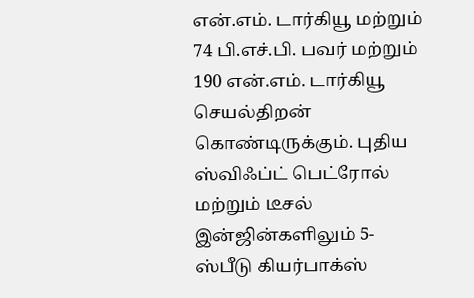என்.எம். டார்கியூ மற்றும் 74 பி.எச்.பி. பவர் மற்றும் 190 என்.எம். டார்கியூ செயல்திறன் கொண்டிருக்கும். புதிய ஸ்விஃப்ட் பெட்ரோல் மற்றும் டீசல் இன்ஜின்களிலும் 5- ஸ்பீடு கியர்பாக்ஸ்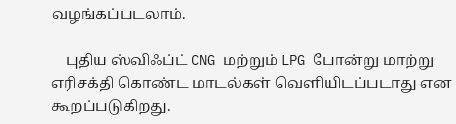வழங்கப்படலாம்.

    புதிய ஸ்விஃப்ட் CNG மற்றும் LPG போன்று மாற்று எரிசக்தி கொண்ட மாடல்கள் வெளியிடப்படாது என கூறப்படுகிறது.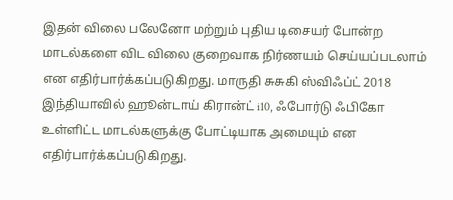இதன் விலை பலேனோ மற்றும் புதிய டிசையர் போன்ற மாடல்களை விட விலை குறைவாக நிர்ணயம் செய்யப்படலாம் என எதிர்பார்க்கப்படுகிறது. மாருதி சுசுகி ஸ்விஃப்ட் 2018 இந்தியாவில் ஹூன்டாய் கிரான்ட் i10, ஃபோர்டு ஃபிகோ உள்ளிட்ட மாடல்களுக்கு போட்டியாக அமையும் என எதிர்பார்க்கப்படுகிறது.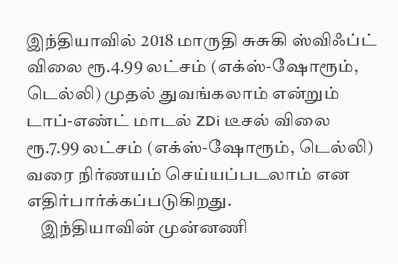இந்தியாவில் 2018 மாருதி சுசுகி ஸ்விஃப்ட் விலை ரூ.4.99 லட்சம் (எக்ஸ்-ஷோரூம், டெல்லி) முதல் துவங்கலாம் என்றும் டாப்-எண்ட் மாடல் ZDi டீசல் விலை ரூ.7.99 லட்சம் (எக்ஸ்-ஷோரூம், டெல்லி) வரை நிர்ணயம் செய்யப்படலாம் என எதிர்பார்க்கப்படுகிறது.
    இந்தியாவின் முன்னணி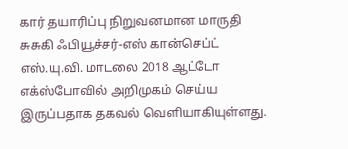கார் தயாரிப்பு நிறுவனமான மாருதி சுசுகி ஃபியூச்சர்-எஸ் கான்செப்ட் எஸ்.யு.வி. மாடலை 2018 ஆட்டோ எக்ஸ்போவில் அறிமுகம் செய்ய இருப்பதாக தகவல் வெளியாகியுள்ளது.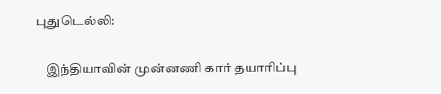புதுடெல்லி:

    இந்தியாவின் முன்னணி கார் தயாரிப்பு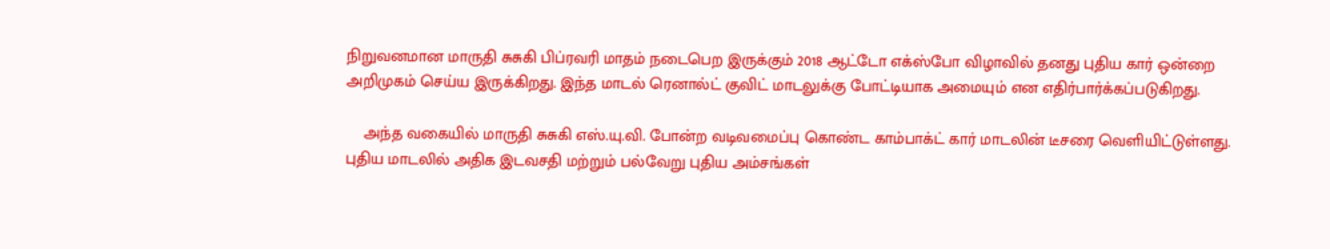நிறுவனமான மாருதி சுசுகி பிப்ரவரி மாதம் நடைபெற இருக்கும் 2018 ஆட்டோ எக்ஸ்போ விழாவில் தனது புதிய கார் ஒன்றை அறிமுகம் செய்ய இருக்கிறது. இந்த மாடல் ரெனால்ட் குவிட் மாடலுக்கு போட்டியாக அமையும் என எதிர்பார்க்கப்படுகிறது.

    அந்த வகையில் மாருதி சுசுகி எஸ்.யு.வி. போன்ற வடிவமைப்பு கொண்ட காம்பாக்ட் கார் மாடலின் டீசரை வெளியிட்டுள்ளது. புதிய மாடலில் அதிக இடவசதி மற்றும் பல்வேறு புதிய அம்சங்கள்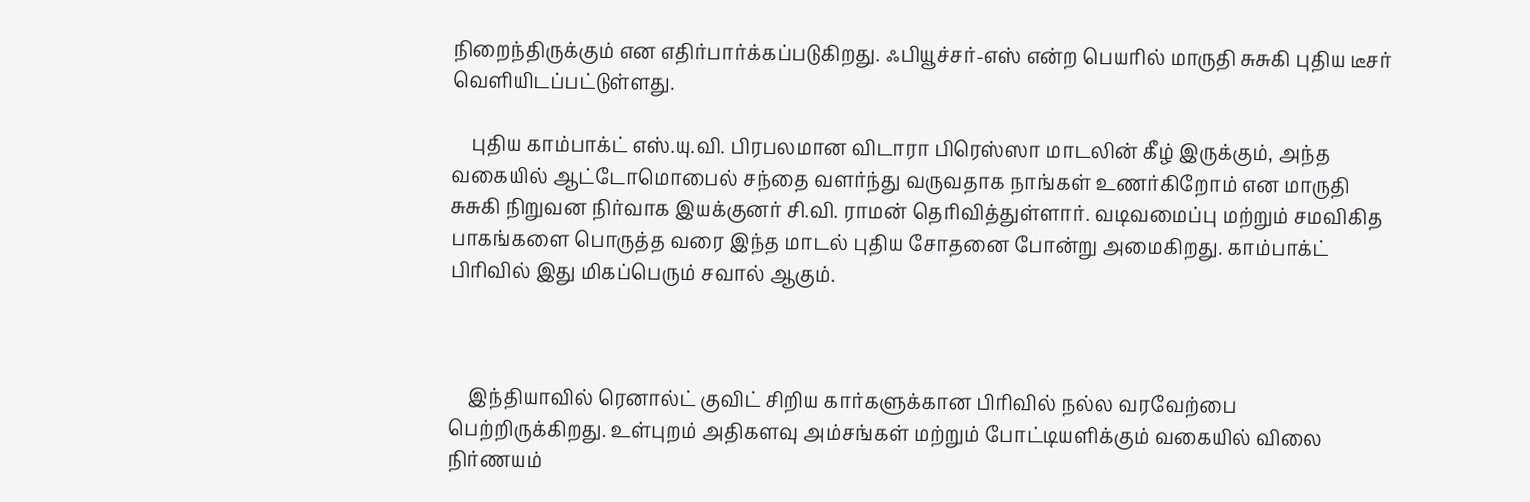நிறைந்திருக்கும் என எதிர்பார்க்கப்படுகிறது. ஃபியூச்சர்-எஸ் என்ற பெயரில் மாருதி சுசுகி புதிய டீசர் வெளியிடப்பட்டுள்ளது.

    புதிய காம்பாக்ட் எஸ்.யு.வி. பிரபலமான விடாரா பிரெஸ்ஸா மாடலின் கீழ் இருக்கும், அந்த வகையில் ஆட்டோமொபைல் சந்தை வளர்ந்து வருவதாக நாங்கள் உணர்கிறோம் என மாருதி சுசுகி நிறுவன நிர்வாக இயக்குனர் சி.வி. ராமன் தெரிவித்துள்ளார். வடிவமைப்பு மற்றும் சமவிகித பாகங்களை பொருத்த வரை இந்த மாடல் புதிய சோதனை போன்று அமைகிறது. காம்பாக்ட் பிரிவில் இது மிகப்பெரும் சவால் ஆகும்.



    இந்தியாவில் ரெனால்ட் குவிட் சிறிய கார்களுக்கான பிரிவில் நல்ல வரவேற்பை பெற்றிருக்கிறது. உள்புறம் அதிகளவு அம்சங்கள் மற்றும் போட்டியளிக்கும் வகையில் விலை நிர்ணயம்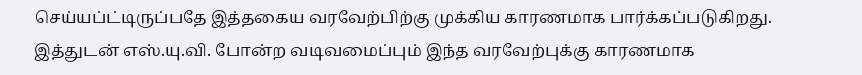செய்யப்ட்டிருப்பதே இத்தகைய வரவேற்பிற்கு முக்கிய காரணமாக பார்க்கப்படுகிறது. இத்துடன் எஸ்.யு.வி. போன்ற வடிவமைப்பும் இந்த வரவேற்புக்கு காரணமாக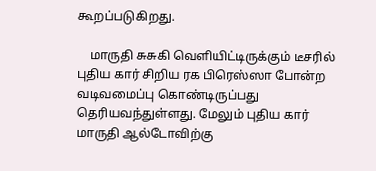கூறப்படுகிறது.

    மாருதி சுசுகி வெளியிட்டிருக்கும் டீசரில் புதிய கார் சிறிய ரக பிரெஸ்ஸா போன்ற வடிவமைப்பு கொண்டிருப்பது தெரியவந்துள்ளது. மேலும் புதிய கார் மாருதி ஆல்டோவிற்கு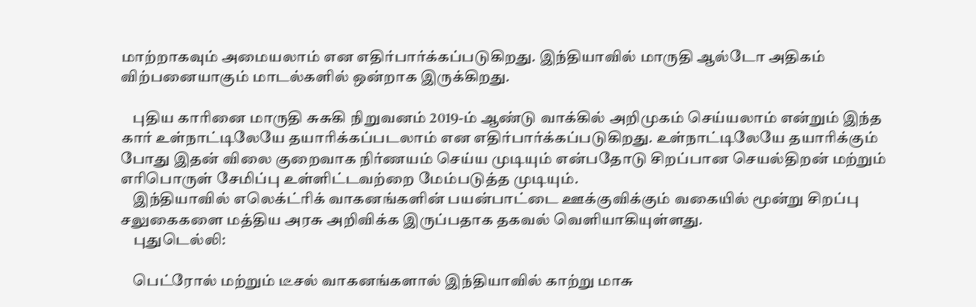மாற்றாகவும் அமையலாம் என எதிர்பார்க்கப்படுகிறது. இந்தியாவில் மாருதி ஆல்டோ அதிகம் விற்பனையாகும் மாடல்களில் ஒன்றாக இருக்கிறது.

    புதிய காரினை மாருதி சுசுகி நிறுவனம் 2019-ம் ஆண்டு வாக்கில் அறிமுகம் செய்யலாம் என்றும் இந்த கார் உள்நாட்டிலேயே தயாரிக்கப்படலாம் என எதிர்பார்க்கப்படுகிறது. உள்நாட்டிலேயே தயாரிக்கும் போது இதன் விலை குறைவாக நிர்ணயம் செய்ய முடியும் என்பதோடு சிறப்பான செயல்திறன் மற்றும் எரிபொருள் சேமிப்பு உள்ளிட்டவற்றை மேம்படுத்த முடியும்.
    இந்தியாவில் எலெக்ட்ரிக் வாகனங்களின் பயன்பாட்டை ஊக்குவிக்கும் வகையில் மூன்று சிறப்பு சலுகைகளை மத்திய அரசு அறிவிக்க இருப்பதாக தகவல் வெளியாகியுள்ளது.
    புதுடெல்லி:

    பெட்ரோல் மற்றும் டீசல் வாகனங்களால் இந்தியாவில் காற்று மாசு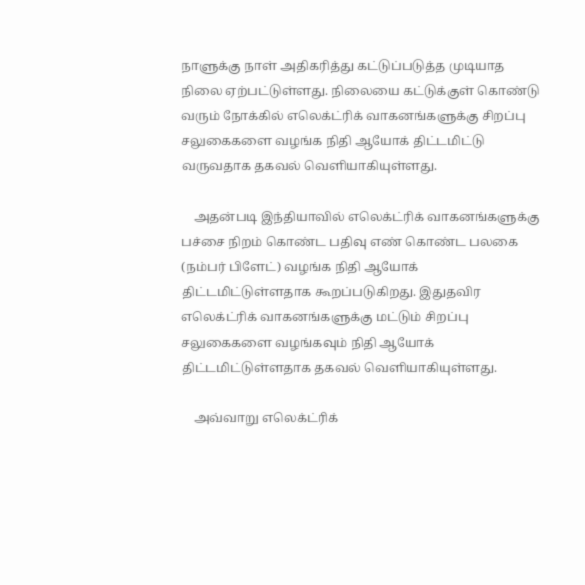நாளுக்கு நாள் அதிகரித்து கட்டுப்படுத்த முடியாத நிலை ஏற்பட்டுள்ளது. நிலையை கட்டுக்குள் கொண்டு வரும் நோக்கில் எலெக்ட்ரிக் வாகனங்களுக்கு சிறப்பு சலுகைகளை வழங்க நிதி ஆயோக் திட்டமிட்டு வருவதாக தகவல் வெளியாகியுள்ளது.

    அதன்படி இந்தியாவில் எலெக்ட்ரிக் வாகனங்களுக்கு பச்சை நிறம் கொண்ட பதிவு எண் கொண்ட பலகை (நம்பர் பிளேட்) வழங்க நிதி ஆயோக் திட்டமிட்டுள்ளதாக கூறப்படுகிறது. இதுதவிர எலெக்ட்ரிக் வாகனங்களுக்கு மட்டும் சிறப்பு சலுகைகளை வழங்கவும் நிதி ஆயோக் திட்டமிட்டுள்ளதாக தகவல் வெளியாகியுள்ளது.

    அவ்வாறு எலெக்ட்ரிக்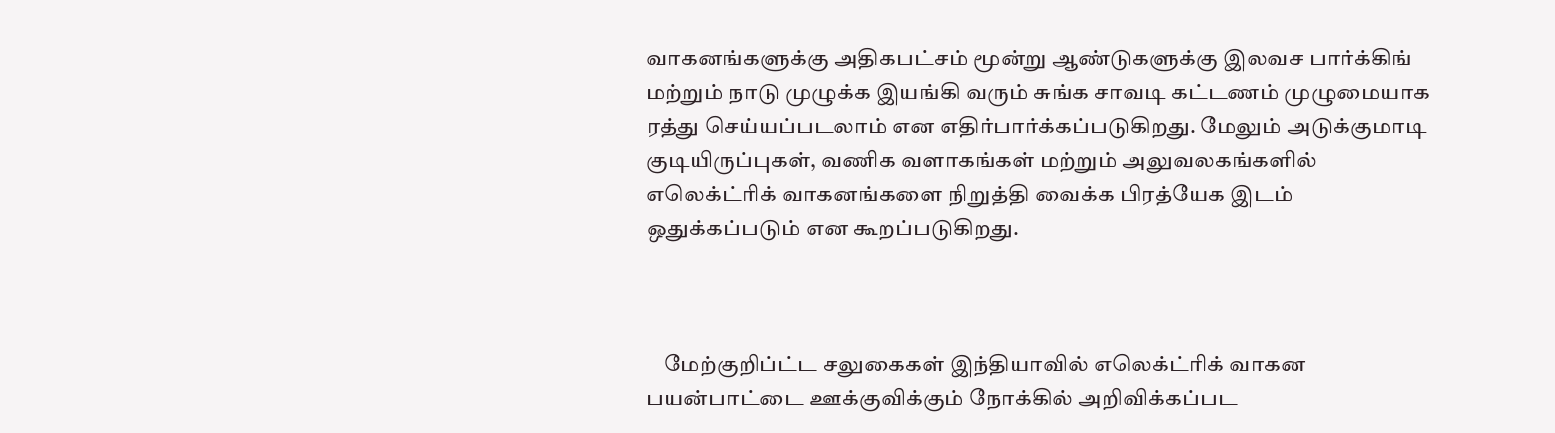வாகனங்களுக்கு அதிகபட்சம் மூன்று ஆண்டுகளுக்கு இலவச பார்க்கிங் மற்றும் நாடு முழுக்க இயங்கி வரும் சுங்க சாவடி கட்டணம் முழுமையாக ரத்து செய்யப்படலாம் என எதிர்பார்க்கப்படுகிறது. மேலும் அடுக்குமாடி குடியிருப்புகள், வணிக வளாகங்கள் மற்றும் அலுவலகங்களில் எலெக்ட்ரிக் வாகனங்களை நிறுத்தி வைக்க பிரத்யேக இடம் ஒதுக்கப்படும் என கூறப்படுகிறது.



    மேற்குறிப்ட்ட சலுகைகள் இந்தியாவில் எலெக்ட்ரிக் வாகன பயன்பாட்டை ஊக்குவிக்கும் நோக்கில் அறிவிக்கப்பட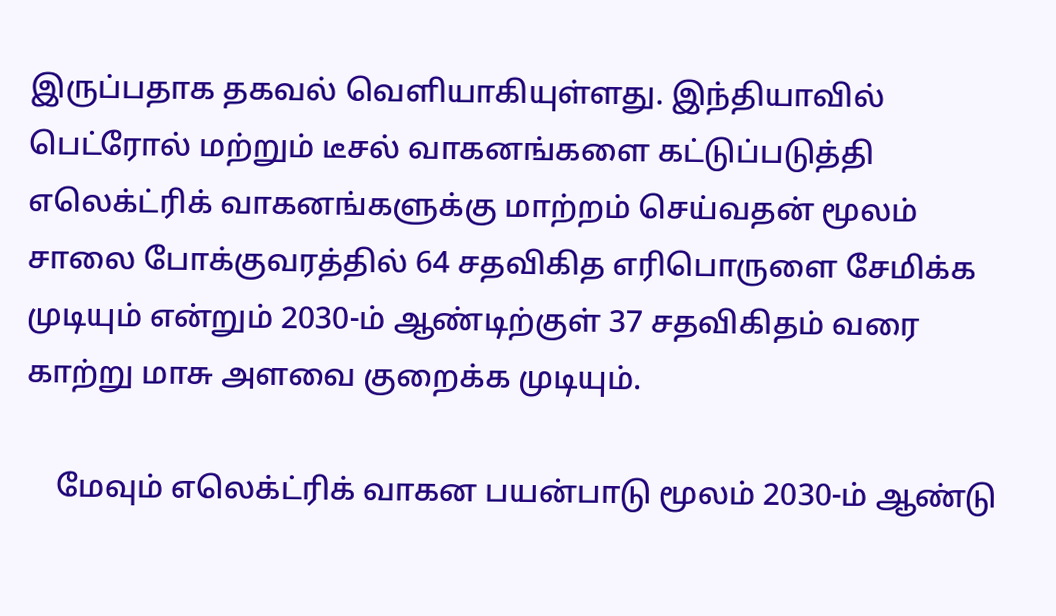இருப்பதாக தகவல் வெளியாகியுள்ளது. இந்தியாவில் பெட்ரோல் மற்றும் டீசல் வாகனங்களை கட்டுப்படுத்தி எலெக்ட்ரிக் வாகனங்களுக்கு மாற்றம் செய்வதன் மூலம் சாலை போக்குவரத்தில் 64 சதவிகித எரிபொருளை சேமிக்க முடியும் என்றும் 2030-ம் ஆண்டிற்குள் 37 சதவிகிதம் வரை காற்று மாசு அளவை குறைக்க முடியும்.

    மேவும் எலெக்ட்ரிக் வாகன பயன்பாடு மூலம் 2030-ம் ஆண்டு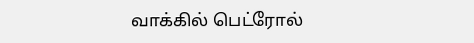வாக்கில் பெட்ரோல்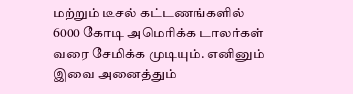மற்றும் டீசல் கட்டணங்களில் 6000 கோடி அமெரிக்க டாலர்கள் வரை சேமிக்க முடியும். எனினும் இவை அனைத்தும்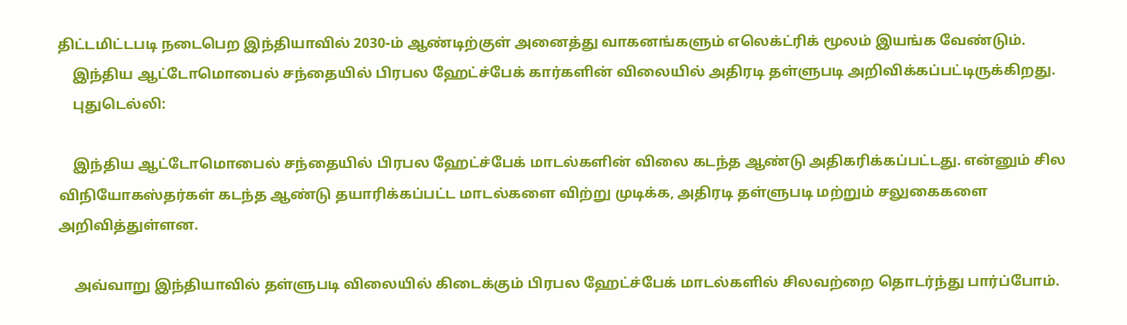திட்டமிட்டபடி நடைபெற இந்தியாவில் 2030-ம் ஆண்டிற்குள் அனைத்து வாகனங்களும் எலெக்ட்ரிக் மூலம் இயங்க வேண்டும்.
    இந்திய ஆட்டோமொபைல் சந்தையில் பிரபல ஹேட்ச்பேக் கார்களின் விலையில் அதிரடி தள்ளுபடி அறிவிக்கப்பட்டிருக்கிறது.
    புதுடெல்லி:

    இந்திய ஆட்டோமொபைல் சந்தையில் பிரபல ஹேட்ச்பேக் மாடல்களின் விலை கடந்த ஆண்டு அதிகரிக்கப்பட்டது. என்னும் சில விநியோகஸ்தர்கள் கடந்த ஆண்டு தயாரிக்கப்பட்ட மாடல்களை விற்று முடிக்க, அதிரடி தள்ளுபடி மற்றும் சலுகைகளை அறிவித்துள்ளன.

    அவ்வாறு இந்தியாவில் தள்ளுபடி விலையில் கிடைக்கும் பிரபல ஹேட்ச்பேக் மாடல்களில் சிலவற்றை தொடர்ந்து பார்ப்போம்.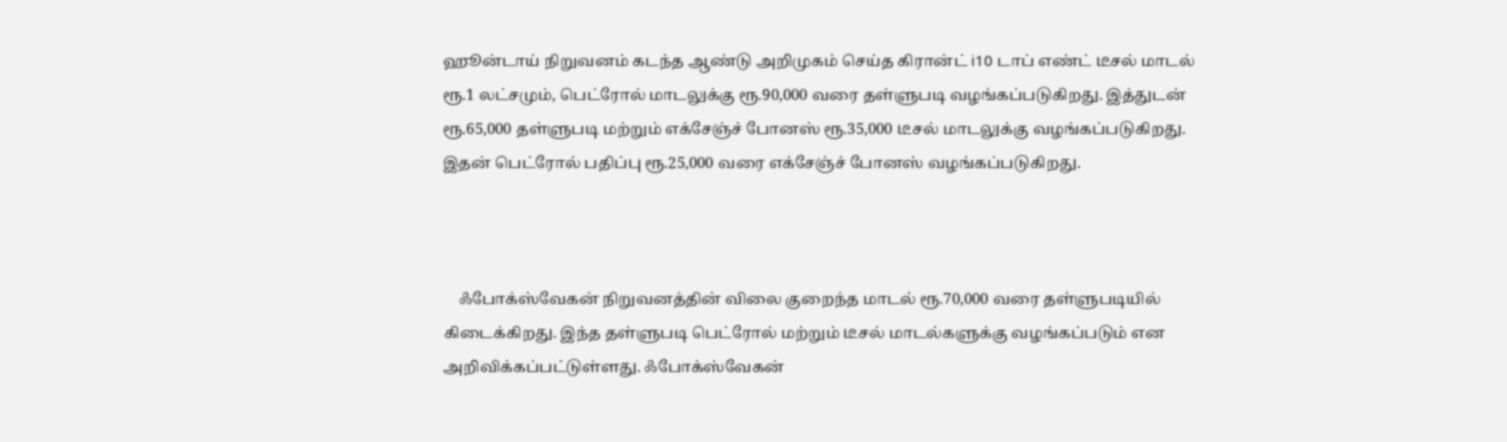ஹூன்டாய் நிறுவனம் கடந்த ஆண்டு அறிமுகம் செய்த கிரான்ட் i10 டாப் எண்ட் டீசல் மாடல் ரூ.1 லட்சமும், பெட்ரோல் மாடலுக்கு ரூ.90,000 வரை தள்ளுபடி வழங்கப்படுகிறது. இத்துடன் ரூ.65,000 தள்ளுபடி மற்றும் எக்சேஞ்ச் போனஸ் ரூ.35,000 டீசல் மாடலுக்கு வழங்கப்படுகிறது. இதன் பெட்ரோல் பதிப்பு ரூ.25,000 வரை எக்சேஞ்ச் போனஸ் வழங்கப்படுகிறது.



    ஃபோக்ஸ்வேகன் நிறுவனத்தின் விலை குறைந்த மாடல் ரூ.70,000 வரை தள்ளுபடியில் கிடைக்கிறது. இந்த தள்ளுபடி பெட்ரோல் மற்றும் டீசல் மாடல்களுக்கு வழங்கப்படும் என அறிவிக்கப்பட்டுள்ளது. ஃபோக்ஸ்வேகன்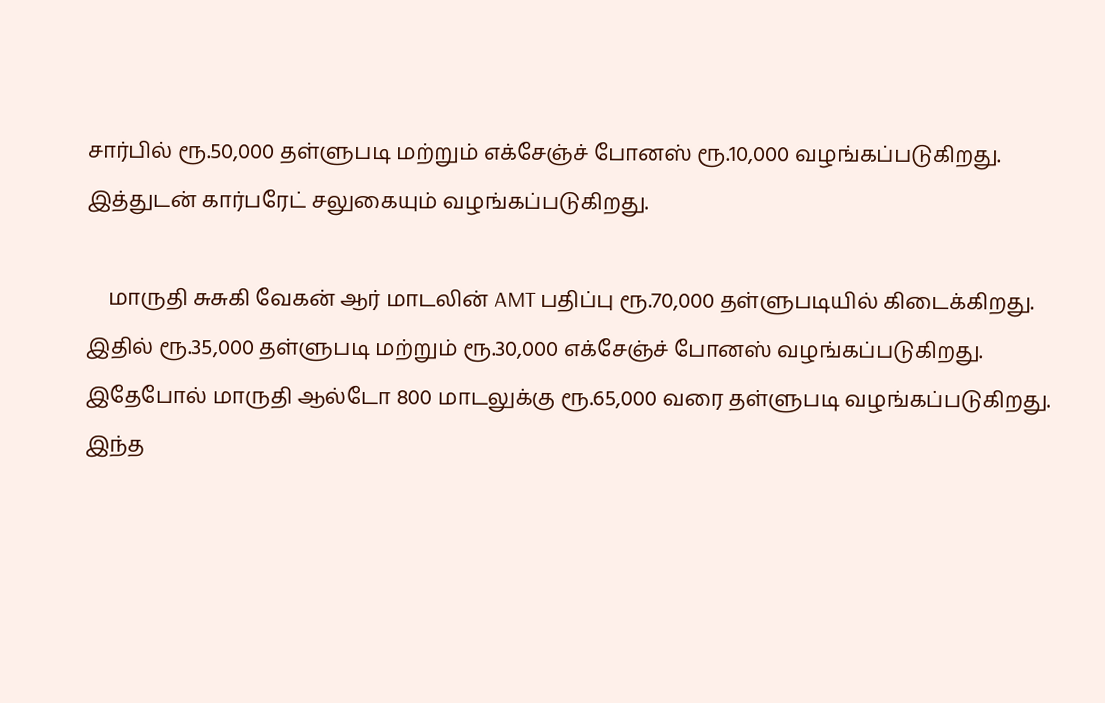சார்பில் ரூ.50,000 தள்ளுபடி மற்றும் எக்சேஞ்ச் போனஸ் ரூ.10,000 வழங்கப்படுகிறது. இத்துடன் கார்பரேட் சலுகையும் வழங்கப்படுகிறது.

    மாருதி சுசுகி வேகன் ஆர் மாடலின் AMT பதிப்பு ரூ.70,000 தள்ளுபடியில் கிடைக்கிறது. இதில் ரூ.35,000 தள்ளுபடி மற்றும் ரூ.30,000 எக்சேஞ்ச் போனஸ் வழங்கப்படுகிறது. இதேபோல் மாருதி ஆல்டோ 800 மாடலுக்கு ரூ.65,000 வரை தள்ளுபடி வழங்கப்படுகிறது. இந்த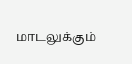மாடலுக்கும்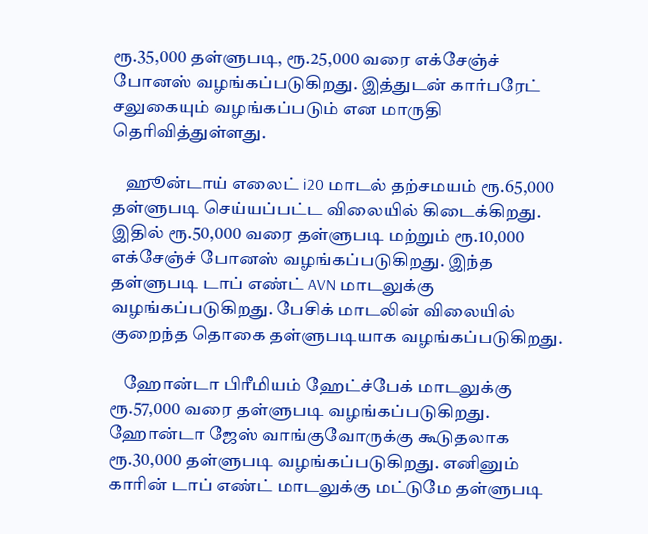ரூ.35,000 தள்ளுபடி, ரூ.25,000 வரை எக்சேஞ்ச் போனஸ் வழங்கப்படுகிறது. இத்துடன் கார்பரேட் சலுகையும் வழங்கப்படும் என மாருதி தெரிவித்துள்ளது.

    ஹூன்டாய் எலைட் i20 மாடல் தற்சமயம் ரூ.65,000 தள்ளுபடி செய்யப்பட்ட விலையில் கிடைக்கிறது. இதில் ரூ.50,000 வரை தள்ளுபடி மற்றும் ரூ.10,000 எக்சேஞ்ச் போனஸ் வழங்கப்படுகிறது. இந்த தள்ளுபடி டாப் எண்ட் AVN மாடலுக்கு வழங்கப்படுகிறது. பேசிக் மாடலின் விலையில் குறைந்த தொகை தள்ளுபடியாக வழங்கப்படுகிறது.

    ஹோன்டா பிரீமியம் ஹேட்ச்பேக் மாடலுக்கு ரூ.57,000 வரை தள்ளுபடி வழங்கப்படுகிறது. ஹோன்டா ஜேஸ் வாங்குவோருக்கு கூடுதலாக ரூ.30,000 தள்ளுபடி வழங்கப்படுகிறது. எனினும் காரின் டாப் எண்ட் மாடலுக்கு மட்டுமே தள்ளுபடி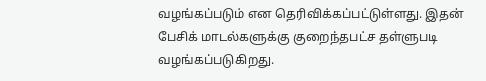வழங்கப்படும் என தெரிவிக்கப்பட்டுள்ளது. இதன் பேசிக் மாடல்களுக்கு குறைந்தபட்ச தள்ளுபடி வழங்கப்படுகிறது.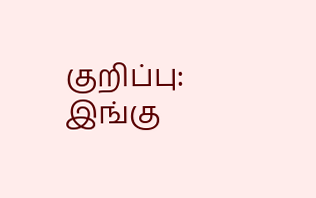குறிப்பு: இங்கு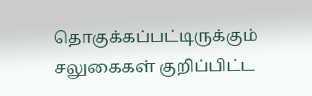தொகுக்கப்பட்டிருக்கும் சலுகைகள் குறிப்பிட்ட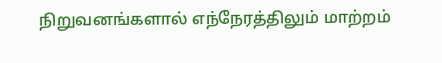நிறுவனங்களால் எந்நேரத்திலும் மாற்றம்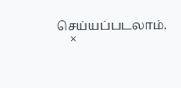செய்யப்படலாம்.
    ×